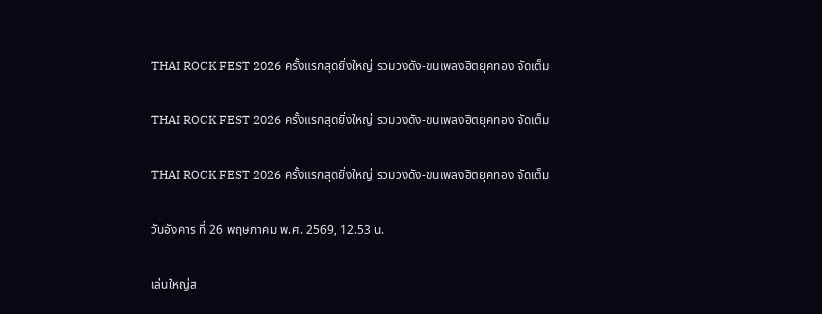THAI ROCK FEST 2026 ครั้งแรกสุดยิ่งใหญ่ รวมวงดัง-ขนเพลงฮิตยุคทอง จัดเต็ม

THAI ROCK FEST 2026 ครั้งแรกสุดยิ่งใหญ่ รวมวงดัง-ขนเพลงฮิตยุคทอง จัดเต็ม

THAI ROCK FEST 2026 ครั้งแรกสุดยิ่งใหญ่ รวมวงดัง-ขนเพลงฮิตยุคทอง จัดเต็ม

วันอังคาร ที่ 26 พฤษภาคม พ.ศ. 2569, 12.53 น.

เล่นใหญ่ส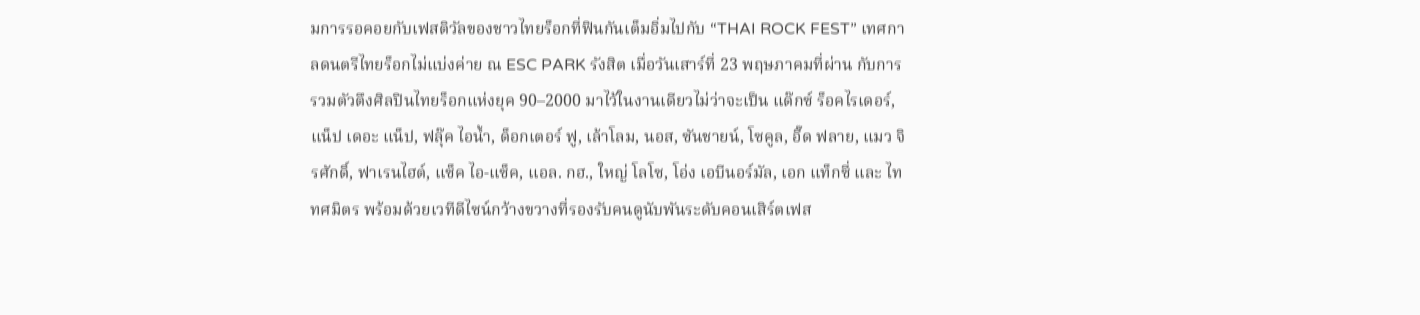มการรอคอยกับเฟสติวัลของชาวไทยร็อกที่ฟินกันเต็มอิ่มไปกับ “THAI ROCK FEST” เทศกาลดนตรีไทยร็อกไม่แบ่งค่าย ณ ESC PARK รังสิต เมื่อวันเสาร์ที่ 23 พฤษภาคมที่ผ่าน กับการรวมตัวตึงศิลปินไทยร็อกแห่งยุค 90–2000 มาไว้ในงานเดียวไม่ว่าจะเป็น แด๊กซ์ ร็อคไรเดอร์, แน็ป เดอะ แน็ป, ฟลุ๊ค ไอน้ำ, ด็อกเตอร์ ฟู, เล้าโลม, นอส, ซันชายน์, โซคูล, อี๊ด ฟลาย, แมว จิรศักดิ์, ฟาเรนไฮต์, แซ็ค ไอ-แซ็ค, แอล. กฮ., ใหญ่ โลโซ, โอ่ง เอบีนอร์มัล, เอก แท็กซี่ และ ไททศมิตร พร้อมด้วยเวทีดีไซน์กว้างขวางที่รองรับคนดูนับพันระดับคอนเสิร์ตเฟส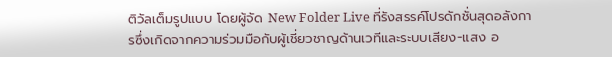ติวัลเต็มรูปแบบ โดยผู้จัด New Folder Live ที่รังสรรค์โปรดักชั่นสุดอลังการซึ่งเกิดจากความร่วมมือกับผู้เชี่ยวชาญด้านเวทีและระบบเสียง-แสง อ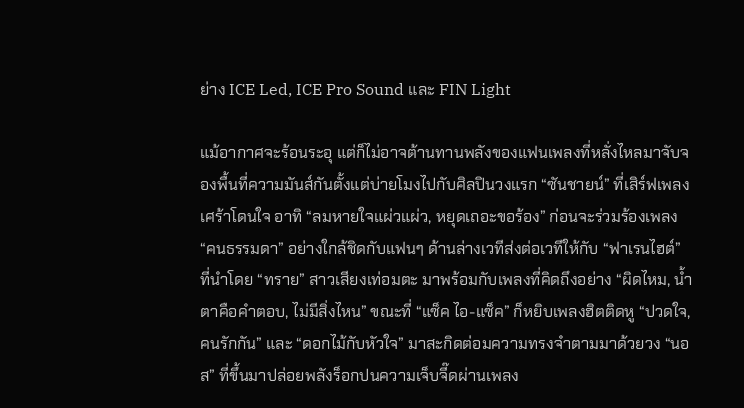ย่าง ICE Led, ICE Pro Sound และ FIN Light

แม้อากาศจะร้อนระอุ แต่ก็ไม่อาจต้านทานพลังของแฟนเพลงที่หลั่งไหลมาจับจองพื้นที่ความมันส์กันตั้งแต่บ่ายโมงไปกับศิลปินวงแรก “ซันชายน์” ที่เสิร์ฟเพลงเศร้าโดนใจ อาทิ “ลมหายใจแผ่วแผ่ว, หยุดเถอะขอร้อง” ก่อนจะร่วมร้องเพลง “คนธรรมดา” อย่างใกล้ชิดกับแฟนๆ ด้านล่างเวทีส่งต่อเวทีให้กับ “ฟาเรนไฮต์” ที่นำโดย “ทราย” สาวเสียงเท่อมตะ มาพร้อมกับเพลงที่คิดถึงอย่าง “ผิดไหม, น้ำตาคือคำตอบ, ไม่มีสิ่งไหน” ขณะที่ “แซ็ค ไอ-แซ็ค” ก็หยิบเพลงฮิตติดหู “ปวดใจ, คนรักกัน” และ “ดอกไม้กับหัวใจ” มาสะกิดต่อมความทรงจำตามมาด้วยวง “นอส” ที่ขึ้นมาปล่อยพลังร็อกปนความเจ็บจี๊ดผ่านเพลง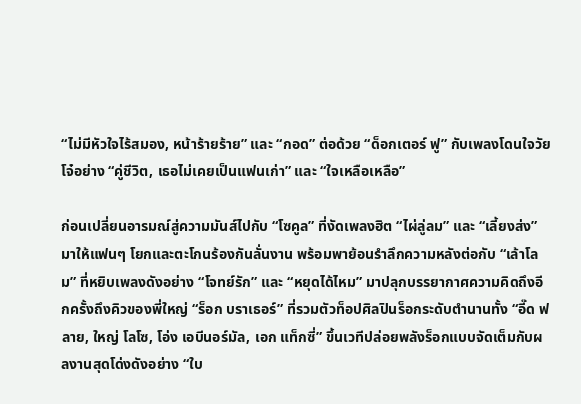“ไม่มีหัวใจไร้สมอง, หน้าร้ายร้าย” และ “กอด” ต่อด้วย “ด็อกเตอร์ ฟู” กับเพลงโดนใจวัยโจ๋อย่าง “คู่ชีวิต, เธอไม่เคยเป็นแฟนเก่า” และ “ใจเหลือเหลือ”

ก่อนเปลี่ยนอารมณ์สู่ความมันส์ไปกับ “โซคูล” ที่งัดเพลงฮิต “ไผ่ลู่ลม” และ “เลี้ยงส่ง” มาให้แฟนๆ โยกและตะโกนร้องกันลั่นงาน พร้อมพาย้อนรำลึกความหลังต่อกับ “เล้าโลม” ที่หยิบเพลงดังอย่าง “โจทย์รัก” และ “หยุดได้ไหม” มาปลุกบรรยากาศความคิดถึงอีกครั้งถึงคิวของพี่ใหญ่ “ร็อก บราเธอร์” ที่รวมตัวท็อปศิลปินร็อกระดับตำนานทั้ง “อี๊ด ฟลาย, ใหญ่ โลโซ, โอ่ง เอบีนอร์มัล, เอก แท็กซี่” ขึ้นเวทีปล่อยพลังร็อกแบบจัดเต็มกับผลงานสุดโด่งดังอย่าง “ใบ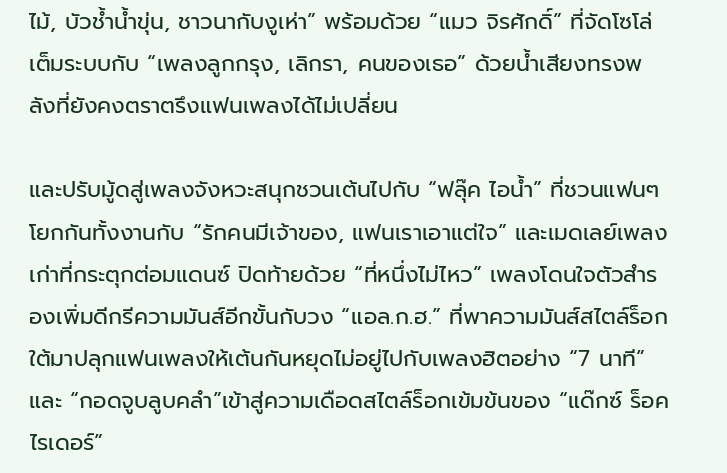ไม้, บัวช้ำน้ำขุ่น, ชาวนากับงูเห่า” พร้อมด้วย “แมว จิรศักดิ์” ที่จัดโซโล่เต็มระบบกับ “เพลงลูกกรุง, เลิกรา, คนของเธอ” ด้วยน้ำเสียงทรงพลังที่ยังคงตราตรึงแฟนเพลงได้ไม่เปลี่ยน

และปรับมู้ดสู่เพลงจังหวะสนุกชวนเต้นไปกับ “ฟลุ๊ค ไอน้ำ” ที่ชวนแฟนๆ โยกกันทั้งงานกับ “รักคนมีเจ้าของ, แฟนเราเอาแต่ใจ” และเมดเลย์เพลงเก่าที่กระตุกต่อมแดนซ์ ปิดท้ายด้วย “ที่หนึ่งไม่ไหว” เพลงโดนใจตัวสำรองเพิ่มดีกรีความมันส์อีกขั้นกับวง “แอล.ก.ฮ.” ที่พาความมันส์สไตล์ร็อกใต้มาปลุกแฟนเพลงให้เต้นกันหยุดไม่อยู่ไปกับเพลงฮิตอย่าง “7 นาที” และ “กอดจูบลูบคลำ”เข้าสู่ความเดือดสไตล์ร็อกเข้มข้นของ “แด๊กซ์ ร็อคไรเดอร์”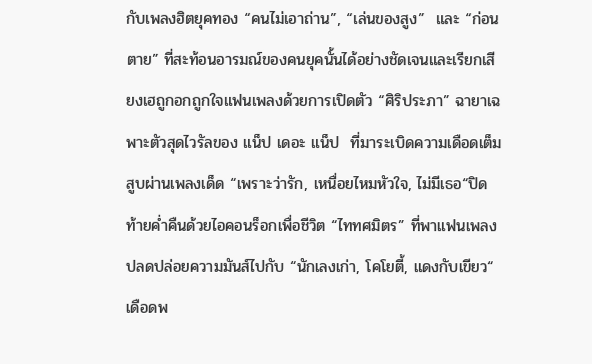กับเพลงฮิตยุคทอง “คนไม่เอาถ่าน”, “เล่นของสูง”  และ “ก่อนตาย” ที่สะท้อนอารมณ์ของคนยุคนั้นได้อย่างชัดเจนและเรียกเสียงเฮถูกอกถูกใจแฟนเพลงด้วยการเปิดตัว “ศิริประภา” ฉายาเฉพาะตัวสุดไวรัลของ แน็ป เดอะ แน็ป  ที่มาระเบิดความเดือดเต็มสูบผ่านเพลงเด็ด “เพราะว่ารัก, เหนื่อยไหมหัวใจ, ไม่มีเธอ“ปิดท้ายค่ำคืนด้วยไอคอนร็อกเพื่อชีวิต “ไททศมิตร” ที่พาแฟนเพลงปลดปล่อยความมันส์ไปกับ “นักเลงเก่า, โคโยตี้, แดงกับเขียว“ เดือดพ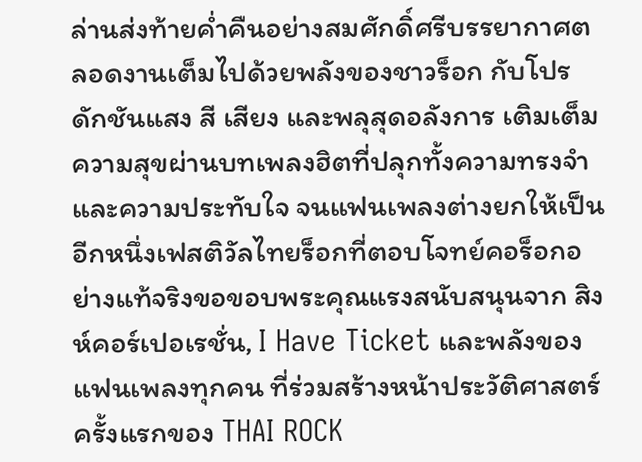ล่านส่งท้ายค่ำคืนอย่างสมศักดิ์ศรีบรรยากาศตลอดงานเต็มไปด้วยพลังของชาวร็อก กับโปรดักชันแสง สี เสียง และพลุสุดอลังการ เติมเต็มความสุขผ่านบทเพลงฮิตที่ปลุกทั้งความทรงจำและความประทับใจ จนแฟนเพลงต่างยกให้เป็นอีกหนึ่งเฟสติวัลไทยร็อกที่ตอบโจทย์คอร็อกอย่างแท้จริงขอขอบพระคุณแรงสนับสนุนจาก สิงห์คอร์เปอเรชั่น, I Have Ticket และพลังของแฟนเพลงทุกคน ที่ร่วมสร้างหน้าประวัติศาสตร์ครั้งแรกของ THAI ROCK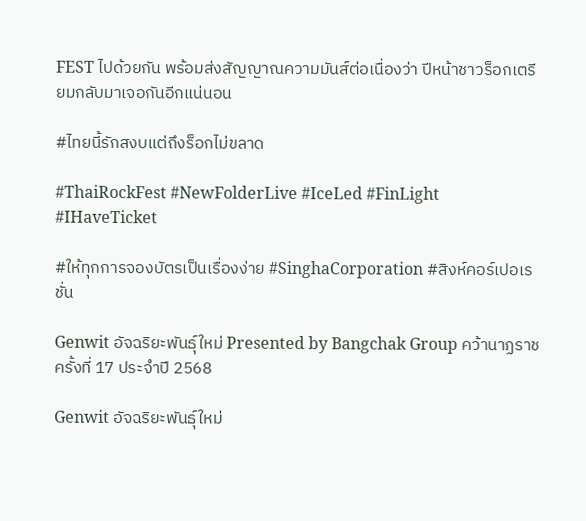FEST ไปด้วยกัน พร้อมส่งสัญญาณความมันส์ต่อเนื่องว่า ปีหน้าชาวร็อกเตรียมกลับมาเจอกันอีกแน่นอน

#ไทยนี้รักสงบแต่ถึงร็อกไม่ขลาด

#ThaiRockFest #NewFolderLive #IceLed #FinLight #IHaveTicket

#ให้ทุกการจองบัตรเป็นเรื่องง่าย #SinghaCorporation #สิงห์คอร์เปอเรชั่น

Genwit อัจฉริยะพันธุ์ใหม่ Presented by Bangchak Group คว้านาฏราช ครั้งที่ 17 ประจำปี 2568

Genwit อัจฉริยะพันธุ์ใหม่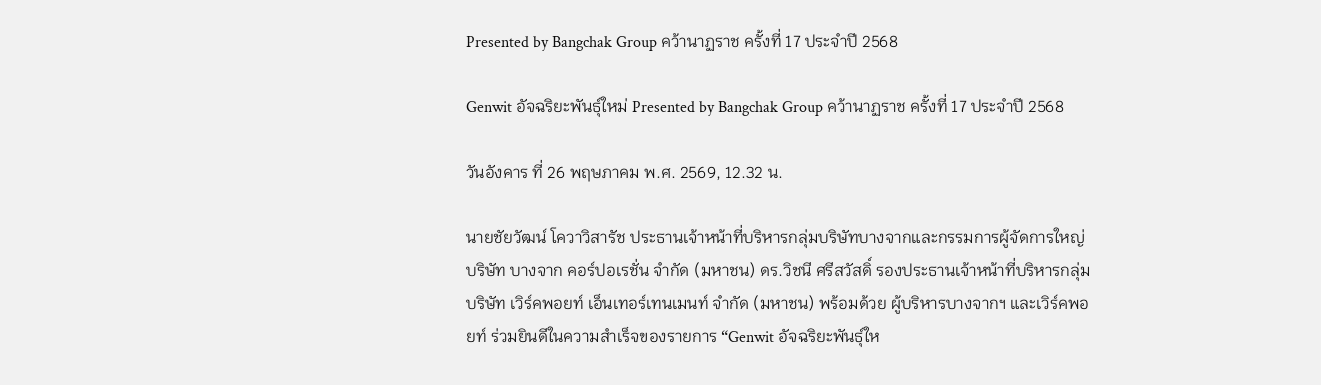Presented by Bangchak Group คว้านาฏราช ครั้งที่ 17 ประจำปี 2568

Genwit อัจฉริยะพันธุ์ใหม่ Presented by Bangchak Group คว้านาฏราช ครั้งที่ 17 ประจำปี 2568

วันอังคาร ที่ 26 พฤษภาคม พ.ศ. 2569, 12.32 น.

นายชัยวัฒน์ โควาวิสารัช ประธานเจ้าหน้าที่บริหารกลุ่มบริษัทบางจากและกรรมการผู้จัดการใหญ่บริษัท บางจาก คอร์ปอเรชั่น จำกัด (มหาชน) ดร.วิชนี ศรีสวัสดิ์ รองประธานเจ้าหน้าที่บริหารกลุ่มบริษัท เวิร์คพอยท์ เอ็นเทอร์เทนเมนท์ จำกัด (มหาชน) พร้อมด้วย ผู้บริหารบางจากฯ และเวิร์คพอยท์ ร่วมยินดีในความสำเร็จของรายการ “Genwit อัจฉริยะพันธุ์ให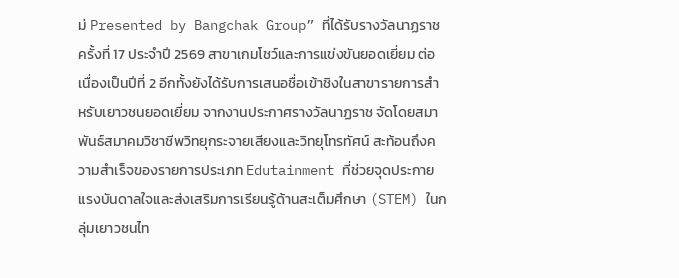ม่ Presented by Bangchak Group” ที่ได้รับรางวัลนาฏราช ครั้งที่ 17 ประจำปี 2569 สาขาเกมโชว์และการแข่งขันยอดเยี่ยม ต่อเนื่องเป็นปีที่ 2 อีกทั้งยังได้รับการเสนอชื่อเข้าชิงในสาขารายการสำหรับเยาวชนยอดเยี่ยม จากงานประกาศรางวัลนาฏราช จัดโดยสมาพันธ์สมาคมวิชาชีพวิทยุกระจายเสียงและวิทยุโทรทัศน์ สะท้อนถึงความสำเร็จของรายการประเภท Edutainment ที่ช่วยจุดประกายแรงบันดาลใจและส่งเสริมการเรียนรู้ด้านสะเต็มศึกษา (STEM) ในกลุ่มเยาวชนไท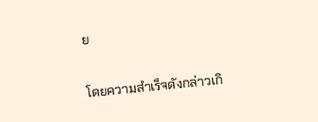ย

โดยความสำเร็จดังกล่าวเกิ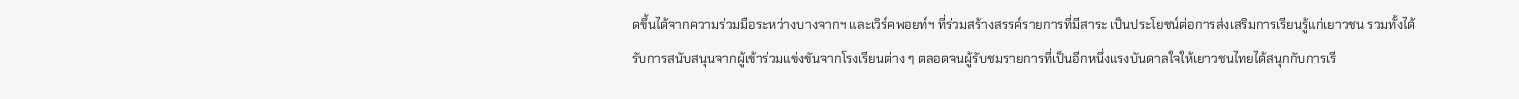ดขึ้นได้จากความร่วมมือระหว่างบางจากฯ และเวิร์คพอยท์ฯ ที่ร่วมสร้างสรรค์รายการที่มีสาระ เป็นประโยชน์ต่อการส่งเสริมการเรียนรู้แก่เยาวชน รวมทั้งได้รับการสนับสนุนจากผู้เข้าร่วมแข่งขันจากโรงเรียนต่าง ๆ ตลอดจนผู้รับชมรายการที่เป็นอีกหนึ่งแรงบันดาลใจให้เยาวชนไทยได้สนุกกับการเรี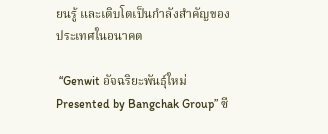ยนรู้ และเติบโตเป็นกำลังสำคัญของประเทศในอนาคต

 “Genwit อัจฉริยะพันธุ์ใหม่ Presented by Bangchak Group” ซี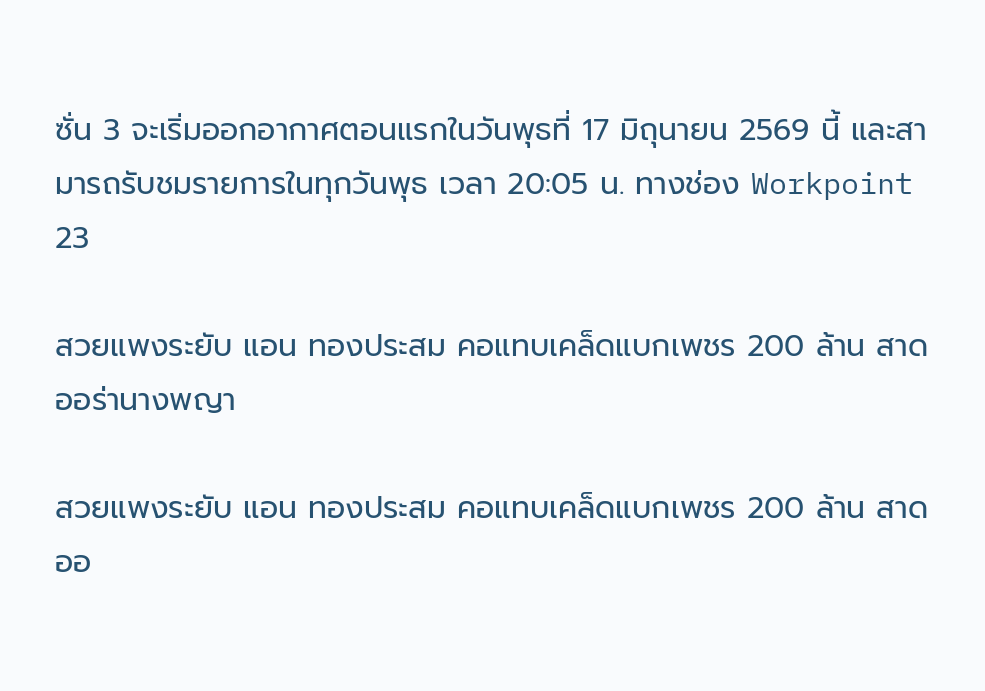ซั่น 3 จะเริ่มออกอากาศตอนแรกในวันพุธที่ 17 มิถุนายน 2569 นี้ และสามารถรับชมรายการในทุกวันพุธ เวลา 20:05 น. ทางช่อง Workpoint 23

สวยแพงระยับ แอน ทองประสม คอแทบเคล็ดแบกเพชร 200 ล้าน สาดออร่านางพญา

สวยแพงระยับ แอน ทองประสม คอแทบเคล็ดแบกเพชร 200 ล้าน สาดออ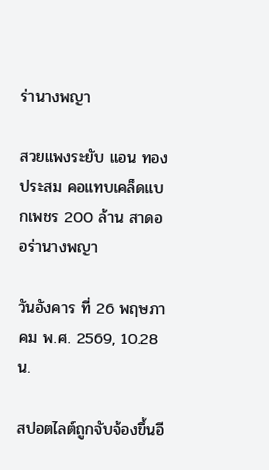ร่านางพญา

สวยแพงระยับ แอน ทองประสม คอแทบเคล็ดแบกเพชร 200 ล้าน สาดออร่านางพญา

วันอังคาร ที่ 26 พฤษภาคม พ.ศ. 2569, 10.28 น.

สปอตไลต์ถูกจับจ้องขึ้นอี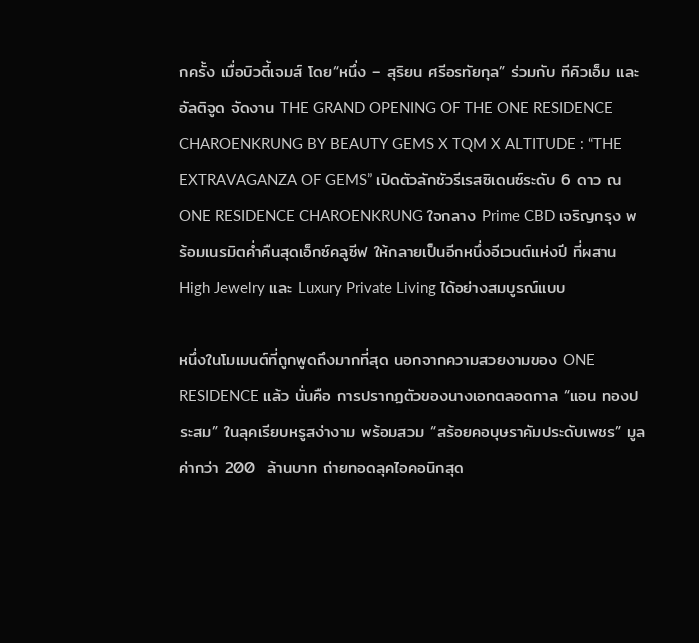กครั้ง เมื่อบิวตี้เจมส์ โดย“หนึ่ง – สุริยน ศรีอรทัยกุล” ร่วมกับ ทีคิวเอ็ม และอัลติจูด จัดงาน THE GRAND OPENING OF THE ONE RESIDENCE CHAROENKRUNG BY BEAUTY GEMS X TQM X ALTITUDE : “THE EXTRAVAGANZA OF GEMS” เปิดตัวลักชัวรีเรสซิเดนซ์ระดับ 6 ดาว ณ ONE RESIDENCE CHAROENKRUNG ใจกลาง Prime CBD เจริญกรุง พร้อมเนรมิตค่ำคืนสุดเอ็กซ์คลูซีฟ ให้กลายเป็นอีกหนึ่งอีเวนต์แห่งปี ที่ผสาน High Jewelry และ Luxury Private Living ได้อย่างสมบูรณ์แบบ

หนึ่งในโมเมนต์ที่ถูกพูดถึงมากที่สุด นอกจากความสวยงามของ ONE RESIDENCE แล้ว นั่นคือ การปรากฏตัวของนางเอกตลอดกาล “แอน ทองประสม” ในลุคเรียบหรูสง่างาม พร้อมสวม “สร้อยคอบุษราคัมประดับเพชร” มูลค่ากว่า 200  ล้านบาท ถ่ายทอดลุคไอคอนิกสุด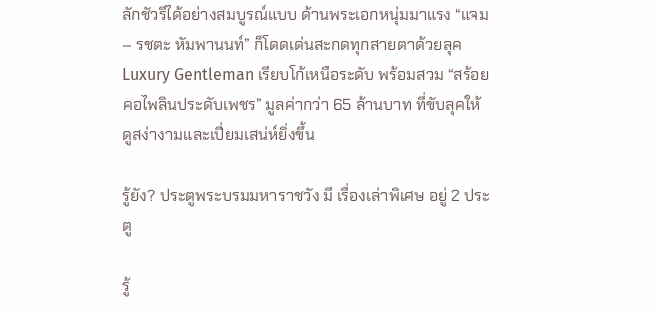ลักชัวรีได้อย่างสมบูรณ์แบบ ด้านพระเอกหนุ่มมาแรง “แจม – รชตะ หัมพานนท์” ก็โดดเด่นสะกดทุกสายตาด้วยลุค Luxury Gentleman เรียบโก้เหนือระดับ พร้อมสวม “สร้อยคอไพลินประดับเพชร” มูลค่ากว่า 65 ล้านบาท ที่ขับลุคให้ดูสง่างามและเปี่ยมเสน่ห์ยิ่งขึ้น

รู้ยัง? ประตูพระบรมมหาราชวัง มี เรื่องเล่าพิเศษ อยู่ 2 ประตู

รู้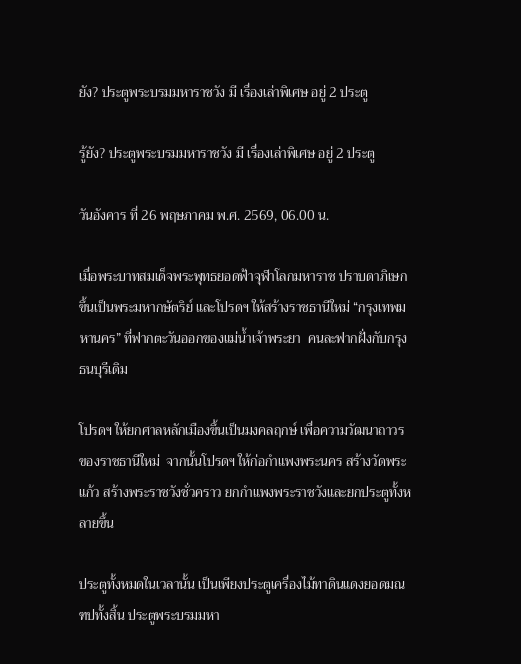ยัง? ประตูพระบรมมหาราชวัง มี เรื่องเล่าพิเศษ อยู่ 2 ประตู

รู้ยัง? ประตูพระบรมมหาราชวัง มี เรื่องเล่าพิเศษ อยู่ 2 ประตู

วันอังคาร ที่ 26 พฤษภาคม พ.ศ. 2569, 06.00 น.

เมื่อพระบาทสมเด็จพระพุทธยอดฟ้าจุฬาโลกมหาราช ปราบดาภิเษกขึ้นเป็นพระมหากษัตริย์ และโปรดฯ ให้สร้างราชธานีใหม่ “กรุงเทพมหานคร” ที่ฟากตะวันออกของแม่น้ำเจ้าพระยา  คนละฟากฝั่งกับกรุงธนบุรีเดิม

โปรดฯ ให้ยกศาลหลักเมืองขึ้นเป็นมงคลฤกษ์ เพื่อความวัฒนาถาวรของราชธานีใหม่  จากนั้นโปรดฯ ให้ก่อกำแพงพระนคร สร้างวัดพระแก้ว สร้างพระราชวังชั่วคราว ยกกำแพงพระราชวังและยกประตูทั้งหลายขึ้น

ประตูทั้งหมดในเวลานั้น เป็นเพียงประตูเครื่องไม้ทาดินแดงยอดมณฑปทั้งสิ้น ประตูพระบรมมหา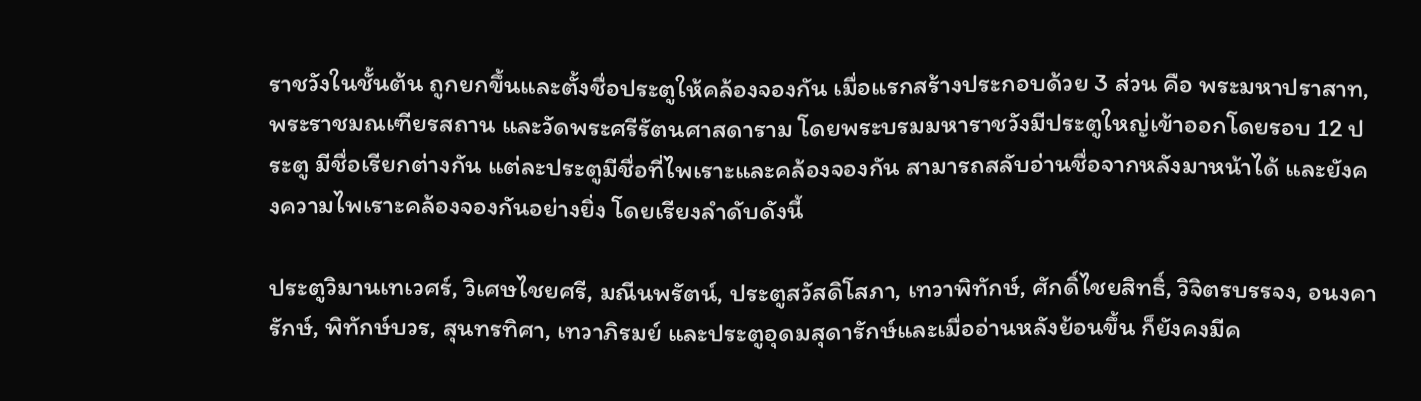ราชวังในชั้นต้น ถูกยกขึ้นและตั้งชื่อประตูให้คล้องจองกัน เมื่อแรกสร้างประกอบด้วย 3 ส่วน คือ พระมหาปราสาท, พระราชมณเฑียรสถาน และวัดพระศรีรัตนศาสดาราม โดยพระบรมมหาราชวังมีประตูใหญ่เข้าออกโดยรอบ 12 ประตู มีชื่อเรียกต่างกัน แต่ละประตูมีชื่อที่ไพเราะและคล้องจองกัน สามารถสลับอ่านชื่อจากหลังมาหน้าได้ และยังคงความไพเราะคล้องจองกันอย่างยิ่ง โดยเรียงลำดับดังนี้

ประตูวิมานเทเวศร์, วิเศษไชยศรี, มณีนพรัตน์, ประตูสวัสดิโสภา, เทวาพิทักษ์, ศักดิ์ไชยสิทธิ์, วิจิตรบรรจง, อนงคารักษ์, พิทักษ์บวร, สุนทรทิศา, เทวาภิรมย์ และประตูอุดมสุดารักษ์และเมื่ออ่านหลังย้อนขึ้น ก็ยังคงมีค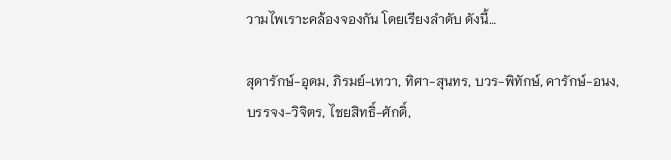วามไพเราะคล้องจองกัน โดยเรียงลำดับ ดังนี้…

สุดารักษ์-อุดม, ภิรมย์-เทวา, ทิศา-สุนทร, บวร-พิทักษ์, คารักษ์-อนง, บรรจง-วิจิตร, ไชยสิทธิ์-ศักดิ์,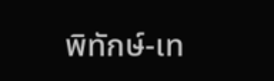พิทักษ์-เท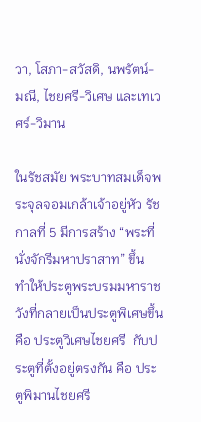วา, โสภา-สวัสดิ, นพรัตน์-มณี, ไชยศรี-วิเศษ และเทเวศร์-วิมาน

ในรัชสมัย พระบาทสมเด็จพระจุลจอมเกล้าเจ้าอยู่หัว รัชกาลที่ 5 มีการสร้าง “พระที่นั่งจักรีมหาปราสาท” ขึ้น  ทำให้ประตูพระบรมมหาราชวังที่กลายเป็นประตูพิเศษขึ้น คือ ประตูวิเศษไชยศรี  กับประตูที่ตั้งอยู่ตรงกัน คือ ประตูพิมานไชยศรี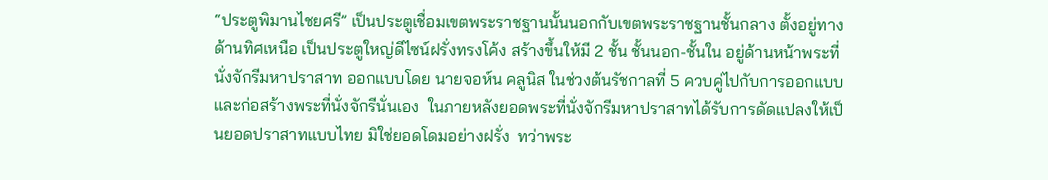“ประตูพิมานไชยศรี” เป็นประตูเชื่อมเขตพระราชฐานนั้นนอกกับเขตพระราชฐานชั้นกลาง ตั้งอยู่ทางด้านทิศเหนือ เป็นประตูใหญ่ดีไซน์ฝรั่งทรงโค้ง สร้างขึ้นให้มี 2 ชั้น ชั้นนอก-ชั้นใน อยู่ด้านหน้าพระที่นั่งจักรีมหาปราสาท ออกแบบโดย นายจอห์น คลูนิส ในช่วงต้นรัชกาลที่ 5 ควบคู่ไปกับการออกแบบและก่อสร้างพระที่นั่งจักรีนั่นเอง  ในภายหลังยอดพระที่นั่งจักรีมหาปราสาทได้รับการดัดแปลงให้เป็นยอดปราสาทแบบไทย มิใช่ยอดโดมอย่างฝรั่ง  ทว่าพระ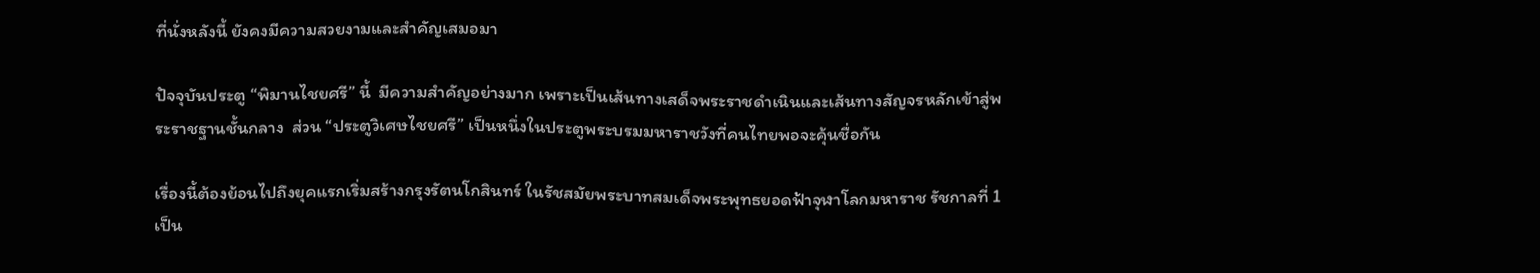ที่นั่งหลังนี้ ยังคงมีความสวยงามและสำคัญเสมอมา

ปัจจุบันประตู “พิมานไชยศรี” นี้  มีความสำคัญอย่างมาก เพราะเป็นเส้นทางเสด็จพระราชดำเนินและเส้นทางสัญจรหลักเข้าสู่พระราชฐานชั้นกลาง  ส่วน “ประตูวิเศษไชยศรี” เป็นหนึ่งในประตูพระบรมมหาราชวังที่คนไทยพอจะคุ้นชื่อกัน

เรื่องนี้ต้องย้อนไปถึงยุคแรกเริ่มสร้างกรุงรัตนโกสินทร์ ในรัชสมัยพระบาทสมเด็จพระพุทธยอดฟ้าจุฬาโลกมหาราช รัชกาลที่ 1 เป็น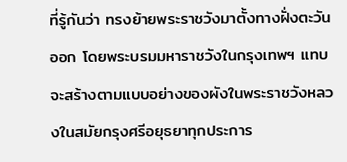ที่รู้กันว่า ทรงย้ายพระราชวังมาตั้งทางฝั่งตะวันออก โดยพระบรมมหาราชวังในกรุงเทพฯ แทบจะสร้างตามแบบอย่างของผังในพระราชวังหลวงในสมัยกรุงศรีอยุธยาทุกประการ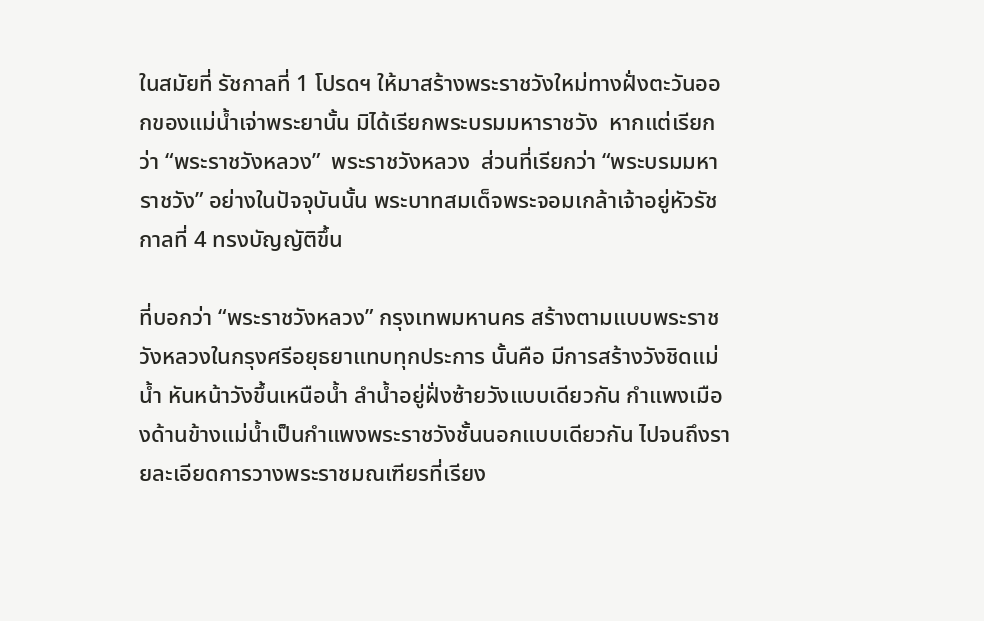ในสมัยที่ รัชกาลที่ 1 โปรดฯ ให้มาสร้างพระราชวังใหม่ทางฝั่งตะวันออกของแม่น้ำเจ่าพระยานั้น มิได้เรียกพระบรมมหาราชวัง  หากแต่เรียกว่า “พระราชวังหลวง”  พระราชวังหลวง  ส่วนที่เรียกว่า “พระบรมมหาราชวัง” อย่างในปัจจุบันนั้น พระบาทสมเด็จพระจอมเกล้าเจ้าอยู่หัวรัชกาลที่ 4 ทรงบัญญัติขึ้น

ที่บอกว่า “พระราชวังหลวง” กรุงเทพมหานคร สร้างตามแบบพระราชวังหลวงในกรุงศรีอยุธยาแทบทุกประการ นั้นคือ มีการสร้างวังชิดแม่น้ำ หันหน้าวังขึ้นเหนือน้ำ ลำน้ำอยู่ฝั่งซ้ายวังแบบเดียวกัน กำแพงเมืองด้านข้างแม่น้ำเป็นกำแพงพระราชวังชั้นนอกแบบเดียวกัน ไปจนถึงรายละเอียดการวางพระราชมณเฑียรที่เรียง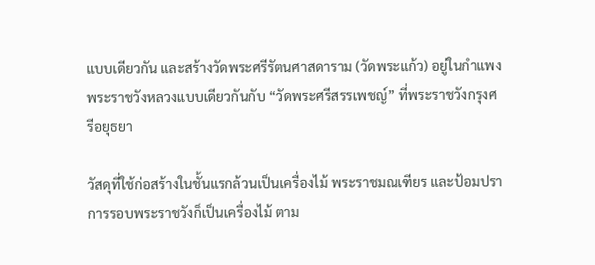แบบเดียวกัน และสร้างวัดพระศรีรัตนศาสดาราม (วัดพระแก้ว) อยู่ในกำแพงพระราชวังหลวงแบบเดียวกันกับ “วัดพระศรีสรรเพชญ์” ที่พระราชวังกรุงศรีอยุธยา

วัสดุที่ใช้ก่อสร้างในชั้นแรกล้วนเป็นเครื่องไม้ พระราชมณเฑียร และป้อมปราการรอบพระราชวังก็เป็นเครื่องไม้ ตาม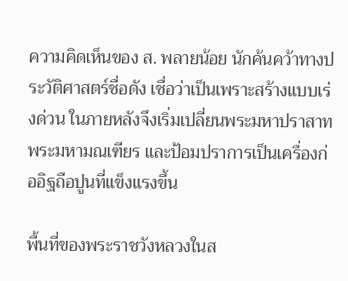ความคิดเห็นของ ส. พลายน้อย นักค้นคว้าทางประวัติศาสตร์ชื่อดัง เชื่อว่าเป็นเพราะสร้างแบบเร่งด่วน ในภายหลังจึงเริ่มเปลี่ยนพระมหาปราสาท พระมหามณเฑียร และป้อมปราการเป็นเครื่องก่ออิฐถือปูนที่แข็งแรงขึ้น

พื้นที่ของพระราชวังหลวงในส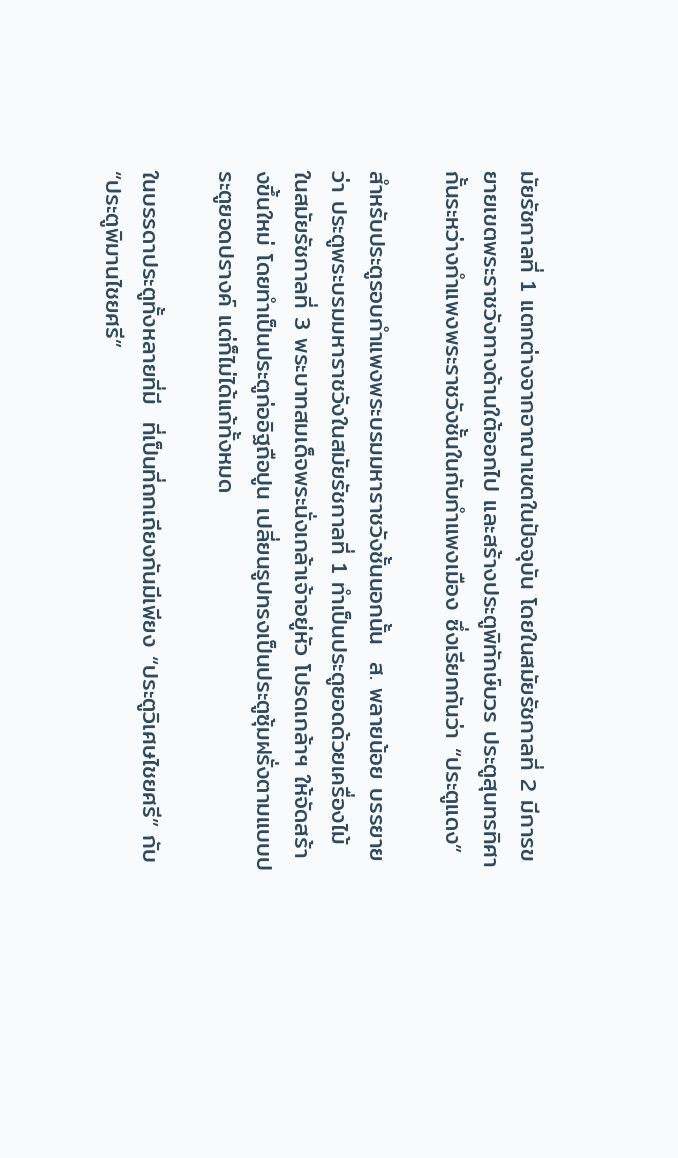มัยรัชกาลที่ 1 แตกต่างจากอาณาเขตในปัจจุบัน โดยในสมัยรัชกาลที่ 2 มีการขยายเขตพระราชวังทางด้านใต้ออกไป และสร้างประตูพิทักษ์บวร ประตูสุนทรทิศา กั้นระหว่างกำแพงพระราชวังชั้นในกับกำแพงเมือง ซึ่งเรียกกันว่า “ประตูแดง”

สำหรับประตูรอบกำแพงพระบรมมหาราชวังชั้นนอกนั้น  ส. พลายน้อย บรรยายว่า ประตูพระบรมมหาราชวังในสมัยรัชกาลที่ 1 ทำเป็นประตูยอดด้วยเครื่องไม้ ในสมัยรัชกาลที่ 3 พระบาทสมเด็จพระนั่งเกล้าเจ้าอยู่หัว โปรดเกล้าฯ ให้จัดสร้างขึ้นใหม่ โดยทำเป็นประตูก่ออิฐถือปูน เปลี่ยนรูปทรงเป็นประตูซุ้มฝรั่งตามแบบประตูยอดปรางค์ แต่ก็ไม่ได้แก้ทั้งหมด

ในบรรดาประตูทั้งหลายที่มี  ที่เป็นที่ถกเถียงกันมีเพียง “ประตูวิเศษไชยศรี” กับ “ประตูพิมานไชยศรี”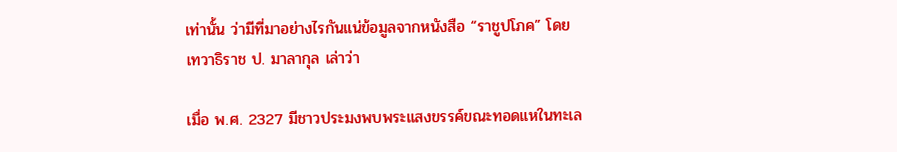เท่านั้น ว่ามีที่มาอย่างไรกันแน่ข้อมูลจากหนังสือ “ราชูปโภค” โดย เทวาธิราช ป. มาลากุล เล่าว่า

เมื่อ พ.ศ. 2327 มีชาวประมงพบพระแสงขรรค์ขณะทอดแหในทะเล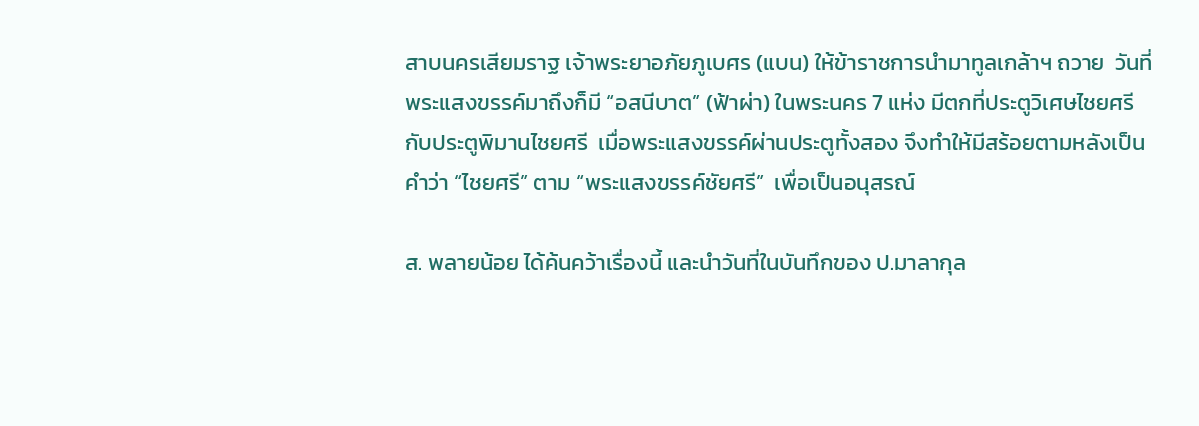สาบนครเสียมราฐ เจ้าพระยาอภัยภูเบศร (แบน) ให้ข้าราชการนำมาทูลเกล้าฯ ถวาย  วันที่พระแสงขรรค์มาถึงก็มี “อสนีบาต” (ฟ้าผ่า) ในพระนคร 7 แห่ง มีตกที่ประตูวิเศษไชยศรี กับประตูพิมานไชยศรี  เมื่อพระแสงขรรค์ผ่านประตูทั้งสอง จึงทำให้มีสร้อยตามหลังเป็นคำว่า “ไชยศรี” ตาม “พระแสงขรรค์ชัยศรี”  เพื่อเป็นอนุสรณ์

ส. พลายน้อย ได้ค้นคว้าเรื่องนี้ และนำวันที่ในบันทึกของ ป.มาลากุล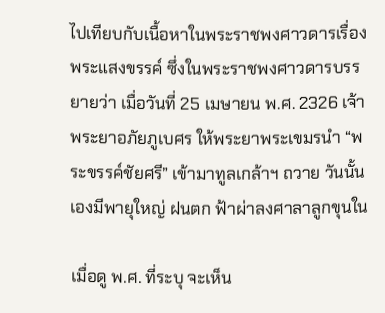ไปเทียบกับเนื้อหาในพระราชพงศาวดารเรื่องพระแสงขรรค์ ซึ่งในพระราชพงศาวดารบรรยายว่า เมื่อวันที่ 25 เมษายน พ.ศ. 2326 เจ้าพระยาอภัยภูเบศร ให้พระยาพระเขมรนำ “พระขรรค์ชัยศรี” เข้ามาทูลเกล้าฯ ถวาย วันนั้นเองมีพายุใหญ่ ฝนตก ฟ้าผ่าลงศาลาลูกขุนใน

เมื่อดู พ.ศ. ที่ระบุ จะเห็น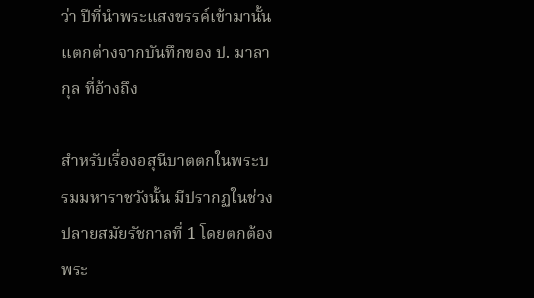ว่า ปีที่นำพระแสงขรรค์เข้ามานั้น  แตกต่างจากบันทึกของ ป. มาลากุล ที่อ้างถึง

สำหรับเรื่องอสุนีบาตตกในพระบรมมหาราชวังนั้น มีปรากฏในช่วงปลายสมัยรัชกาลที่ 1 โดยตกต้องพระ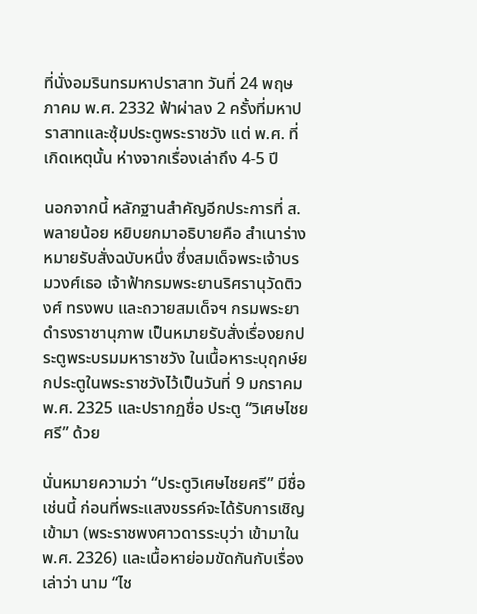ที่นั่งอมรินทรมหาปราสาท วันที่ 24 พฤษภาคม พ.ศ. 2332 ฟ้าผ่าลง 2 ครั้งที่มหาปราสาทและซุ้มประตูพระราชวัง แต่ พ.ศ. ที่เกิดเหตุนั้น ห่างจากเรื่องเล่าถึง 4-5 ปี

นอกจากนี้ หลักฐานสำคัญอีกประการที่ ส.พลายน้อย หยิบยกมาอธิบายคือ สำเนาร่างหมายรับสั่งฉบับหนึ่ง ซึ่งสมเด็จพระเจ้าบรมวงศ์เธอ เจ้าฟ้ากรมพระยานริศรานุวัดติวงศ์ ทรงพบ และถวายสมเด็จฯ กรมพระยาดำรงราชานุภาพ เป็นหมายรับสั่งเรื่องยกประตูพระบรมมหาราชวัง ในเนื้อหาระบุฤกษ์ยกประตูในพระราชวังไว้เป็นวันที่ 9 มกราคม พ.ศ. 2325 และปรากฏชื่อ ประตู “วิเศษไชยศรี” ด้วย

นั่นหมายความว่า “ประตูวิเศษไชยศรี” มีชื่อเช่นนี้ ก่อนที่พระแสงขรรค์จะได้รับการเชิญเข้ามา (พระราชพงศาวดารระบุว่า เข้ามาใน พ.ศ. 2326) และเนื้อหาย่อมขัดกันกับเรื่องเล่าว่า นาม “ไช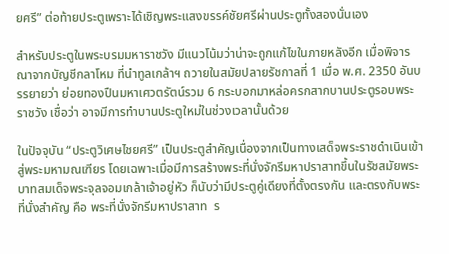ยศรี” ต่อท้ายประตูเพราะได้เชิญพระแสงขรรค์ชัยศรีผ่านประตูทั้งสองนั่นเอง

สำหรับประตูในพระบรมมหาราชวัง มีแนวโน้มว่าน่าจะถูกแก้ไขในภายหลังอีก เมื่อพิจารณาจากบัญชีกลาโหม ที่นำทูลเกล้าฯ ถวายในสมัยปลายรัชกาลที่ 1 เมื่อ พ.ศ. 2350 อันบรรยายว่า ย่อยทองปืนมหาเศวตรัตน์รวม 6 กระบอกมาหล่อครกสากบานประตูรอบพระราชวัง เชื่อว่า อาจมีการทำบานประตูใหม่ในช่วงเวลานั้นด้วย

ในปัจจุบัน “ประตูวิเศษไชยศรี” เป็นประตูสำคัญเนื่องจากเป็นทางเสด็จพระราชดำเนินเข้าสู่พระมหามณเฑียร โดยเฉพาะเมื่อมีการสร้างพระที่นั่งจักรีมหาปราสาทขึ้นในรัชสมัยพระบาทสมเด็จพระจุลจอมเกล้าเจ้าอยู่หัว ก็นับว่ามีประตูคู่เดียงที่ตั้งตรงกัน และตรงกับพระที่นั่งสำคัญ คือ พระที่นั่งจักรีมหาปราสาท  ร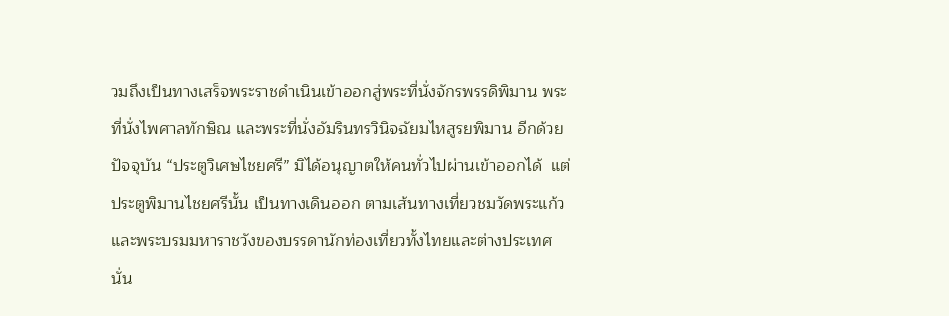วมถึงเป็นทางเสร็จพระราชดำเนินเข้าออกสู่พระที่นั่งจักรพรรดิพิมาน พระที่นั่งไพศาลทักษิณ และพระที่นั่งอัมรินทรวินิจฉัยมไหสูรยพิมาน อีกด้วย
ปัจจุบัน “ประตูวิเศษไชยศรี” มิได้อนุญาตให้คนทั่วไปผ่านเข้าออกได้  แต่ประตูพิมานไชยศรีนั้น เป็นทางเดินออก ตามเส้นทางเที่ยวชมวัดพระแก้วและพระบรมมหาราชวังของบรรดานักท่องเที่ยวทั้งไทยและต่างประเทศ  นั่น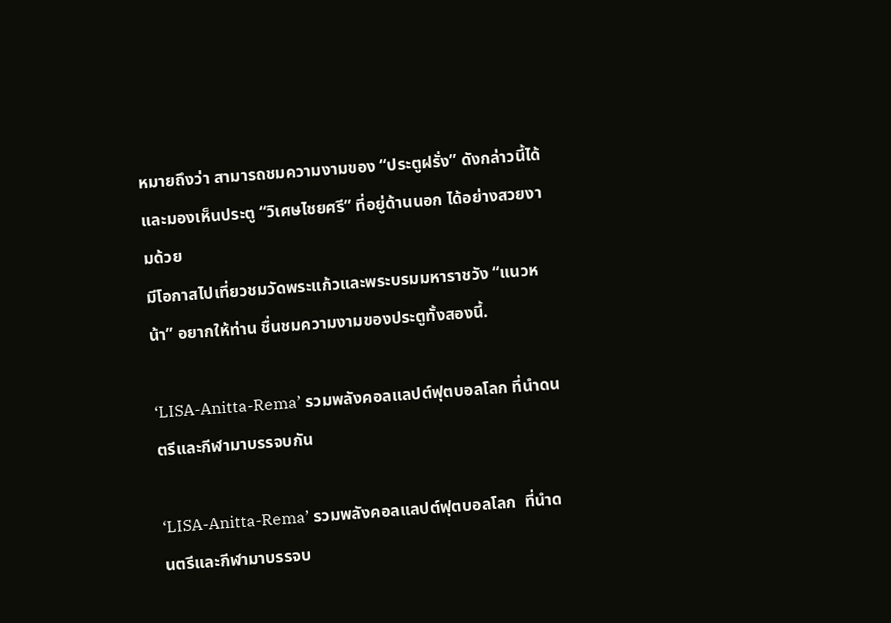หมายถึงว่า สามารถชมความงามของ “ประตูฝรั่ง” ดังกล่าวนี้ได้  และมองเห็นประตู “วิเศษไชยศรี” ที่อยู่ด้านนอก ได้อย่างสวยงามด้วย
มีโอกาสไปเที่ยวชมวัดพระแก้วและพระบรมมหาราชวัง “แนวหน้า” อยากให้ท่าน ชื่นชมความงามของประตูทั้งสองนี้.

‘LISA-Anitta-Rema’ รวมพลังคอลแลปต์ฟุตบอลโลก ที่นำดนตรีและกีฬามาบรรจบกัน

‘LISA-Anitta-Rema’ รวมพลังคอลแลปต์ฟุตบอลโลก  ที่นำดนตรีและกีฬามาบรรจบ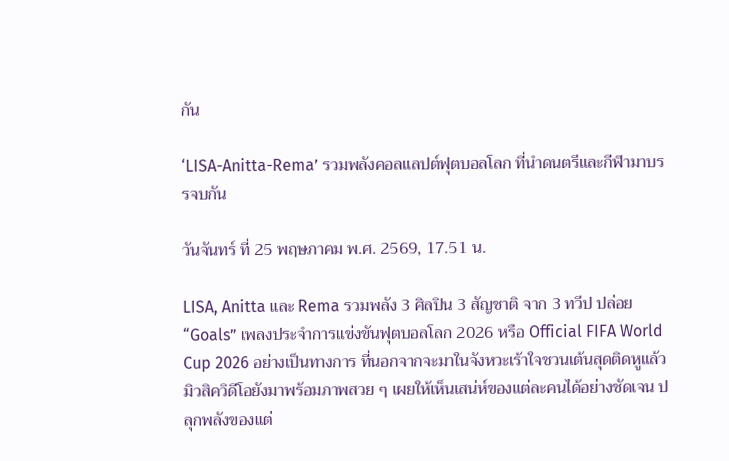กัน

‘LISA-Anitta-Rema’ รวมพลังคอลแลปต์ฟุตบอลโลก ที่นำดนตรีและกีฬามาบรรจบกัน

วันจันทร์ ที่ 25 พฤษภาคม พ.ศ. 2569, 17.51 น.

LISA, Anitta และ Rema รวมพลัง 3 ศิลปิน 3 สัญชาติ จาก 3 ทวีป ปล่อย “Goals” เพลงประจำการแข่งขันฟุตบอลโลก 2026 หรือ Official FIFA World Cup 2026 อย่างเป็นทางการ ที่นอกจากจะมาในจังหวะเร้าใจชวนเต้นสุดติดหูแล้ว มิวสิควิดีโอยังมาพร้อมภาพสวย ๆ เผยให้เห็นเสน่ห์ของแต่ละคนได้อย่างชัดเจน ปลุกพลังของแต่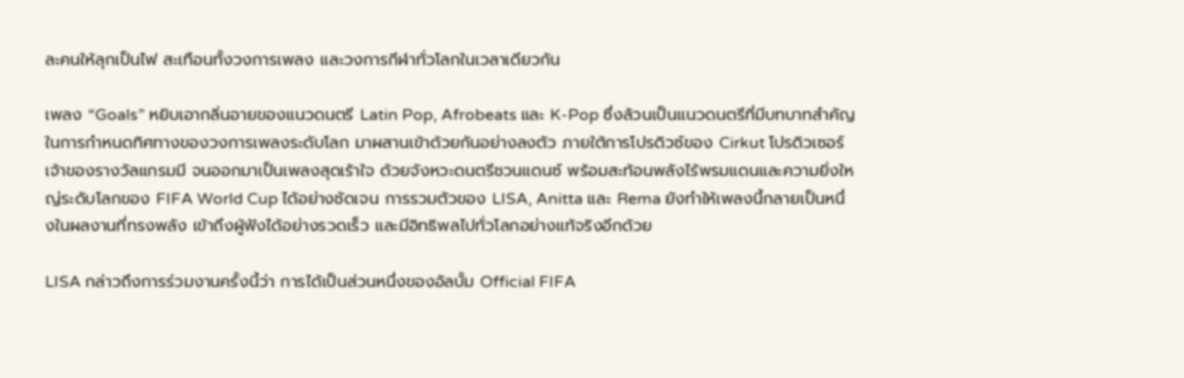ละคนให้ลุกเป็นไฟ สะเทือนทั้งวงการเพลง และวงการกีฬาทั่วโลกในเวลาเดียวกัน

เพลง “Goals” หยิบเอากลิ่นอายของแนวดนตรี Latin Pop, Afrobeats และ K-Pop ซึ่งล้วนเป็นแนวดนตรีที่มีบทบาทสำคัญในการกำหนดทิศทางของวงการเพลงระดับโลก มาผสานเข้าด้วยกันอย่างลงตัว ภายใต้การโปรดิวซ์ของ Cirkut โปรดิวเซอร์เจ้าของรางวัลแกรมมี จนออกมาเป็นเพลงสุดเร้าใจ ด้วยจังหวะดนตรีชวนแดนซ์ พร้อมสะท้อนพลังไร้พรมแดนและความยิ่งใหญ่ระดับโลกของ FIFA World Cup ได้อย่างชัดเจน การรวมตัวของ LISA, Anitta และ Rema ยังทำให้เพลงนี้กลายเป็นหนึ่งในผลงานที่ทรงพลัง เข้าถึงผู้ฟังได้อย่างรวดเร็ว และมีอิทธิพลไปทั่วโลกอย่างแท้จริงอีกด้วย

LISA กล่าวถึงการร่วมงานครั้งนี้ว่า การได้เป็นส่วนหนึ่งของอัลบั้ม Official FIFA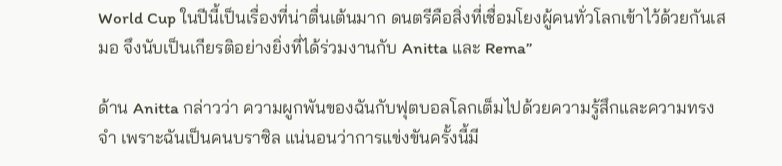World Cup ในปีนี้เป็นเรื่องที่น่าตื่นเต้นมาก ดนตรีคือสิ่งที่เชื่อมโยงผู้คนทั่วโลกเข้าไว้ด้วยกันเสมอ จึงนับเป็นเกียรติอย่างยิ่งที่ได้ร่วมงานกับ Anitta และ Rema”

ด้าน Anitta กล่าวว่า ความผูกพันของฉันกับฟุตบอลโลกเต็มไปด้วยความรู้สึกและความทรงจำ เพราะฉันเป็นคนบราซิล แน่นอนว่าการแข่งขันครั้งนี้มี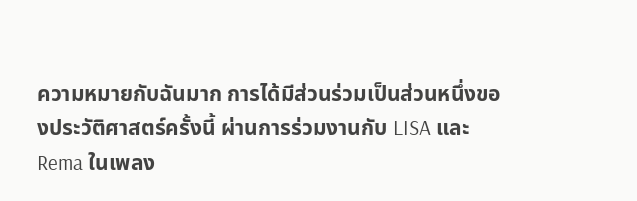ความหมายกับฉันมาก การได้มีส่วนร่วมเป็นส่วนหนึ่งของประวัติศาสตร์ครั้งนี้ ผ่านการร่วมงานกับ LISA และ Rema ในเพลง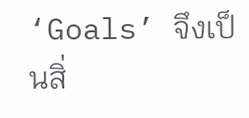‘Goals’ จึงเป็นสิ่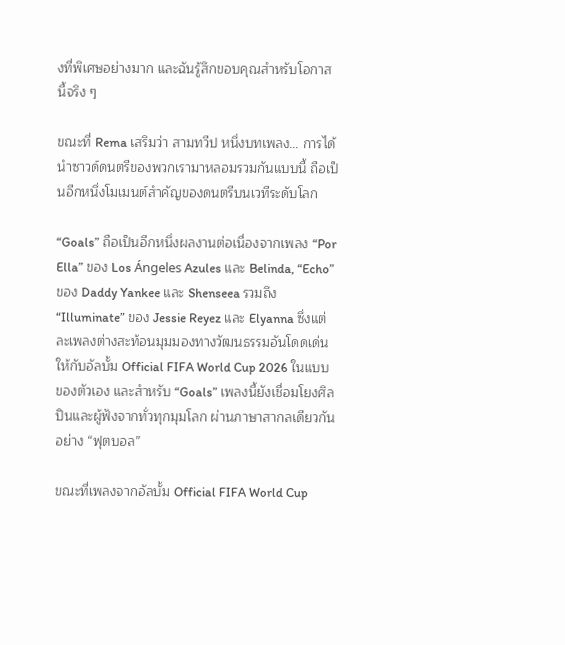งที่พิเศษอย่างมาก และฉันรู้สึกขอบคุณสำหรับโอกาสนี้จริง ๆ

ขณะที่ Rema เสริมว่า สามทวีป หนึ่งบทเพลง… การได้นำซาวด์ดนตรีของพวกเรามาหลอมรวมกันแบบนี้ ถือเป็นอีกหนึ่งโมเมนต์สำคัญของดนตรีบนเวทีระดับโลก

“Goals” ถือเป็นอีกหนึ่งผลงานต่อเนื่องจากเพลง “Por Ella” ของ Los Ángeles Azules และ Belinda, “Echo” ของ Daddy Yankee และ Shenseea รวมถึง “Illuminate” ของ Jessie Reyez และ Elyanna ซึ่งแต่ละเพลงต่างสะท้อนมุมมองทางวัฒนธรรมอันโดดเด่นให้กับอัลบั้ม Official FIFA World Cup 2026 ในแบบของตัวเอง และสำหรับ “Goals” เพลงนี้ยังเชื่อมโยงศิลปินและผู้ฟังจากทั่วทุกมุมโลก ผ่านภาษาสากลเดียวกันอย่าง “ฟุตบอล”

ขณะที่เพลงจากอัลบั้ม Official FIFA World Cup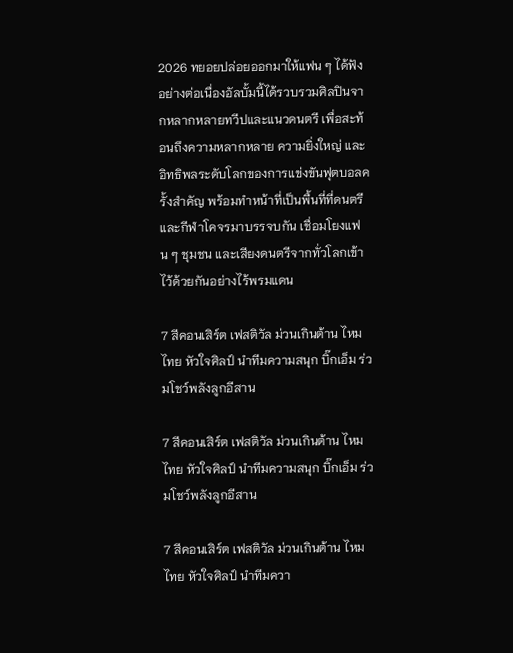2026 ทยอยปล่อยออกมาให้แฟน ๆ ได้ฟังอย่างต่อเนื่องอัลบั้มนี้ได้รวบรวมศิลปินจากหลากหลายทวีปและแนวดนตรี เพื่อสะท้อนถึงความหลากหลาย ความยิ่งใหญ่ และอิทธิพลระดับโลกของการแข่งขันฟุตบอลครั้งสำคัญ พร้อมทำหน้าที่เป็นพื้นที่ที่ดนตรีและกีฬาโคจรมาบรรจบกัน เชื่อมโยงแฟน ๆ ชุมชน และเสียงดนตรีจากทั่วโลกเข้าไว้ด้วยกันอย่างไร้พรมแดน

7 สีคอนเสิร์ต เฟสติวัล ม่วนเกินต้าน ไหมไทย หัวใจศิลป์ นำทีมความสนุก บิ๊กเอ็ม ร่วมโชว์พลังลูกอีสาน

7 สีคอนเสิร์ต เฟสติวัล ม่วนเกินต้าน ไหมไทย หัวใจศิลป์ นำทีมความสนุก บิ๊กเอ็ม ร่วมโชว์พลังลูกอีสาน

7 สีคอนเสิร์ต เฟสติวัล ม่วนเกินต้าน ไหมไทย หัวใจศิลป์ นำทีมควา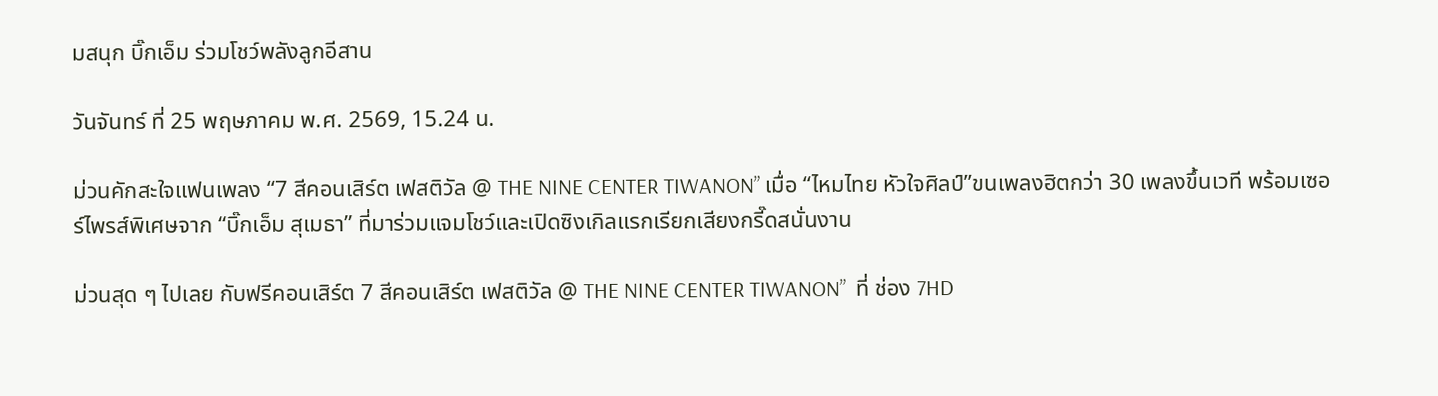มสนุก บิ๊กเอ็ม ร่วมโชว์พลังลูกอีสาน

วันจันทร์ ที่ 25 พฤษภาคม พ.ศ. 2569, 15.24 น.

ม่วนคักสะใจแฟนเพลง “7 สีคอนเสิร์ต เฟสติวัล @ THE NINE CENTER TIWANON” เมื่อ “ไหมไทย หัวใจศิลป์”ขนเพลงฮิตกว่า 30 เพลงขึ้นเวที พร้อมเซอร์ไพรส์พิเศษจาก “บิ๊กเอ็ม สุเมธา” ที่มาร่วมแจมโชว์และเปิดซิงเกิลแรกเรียกเสียงกรี๊ดสนั่นงาน

ม่วนสุด ๆ ไปเลย กับฟรีคอนเสิร์ต 7 สีคอนเสิร์ต เฟสติวัล @ THE NINE CENTER TIWANON”  ที่ ช่อง 7HD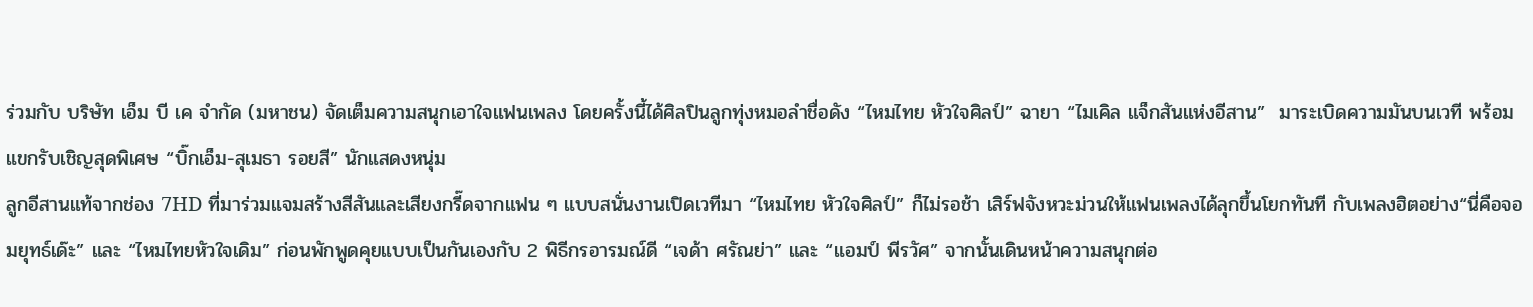ร่วมกับ บริษัท เอ็ม บี เค จำกัด (มหาชน) จัดเต็มความสนุกเอาใจแฟนเพลง โดยครั้งนี้ได้ศิลปินลูกทุ่งหมอลำชื่อดัง “ไหมไทย หัวใจศิลป์” ฉายา “ไมเคิล แจ็กสันแห่งอีสาน”  มาระเบิดความมันบนเวที พร้อมแขกรับเชิญสุดพิเศษ “บิ๊กเอ็ม-สุเมธา รอยสี” นักแสดงหนุ่ม
ลูกอีสานแท้จากช่อง 7HD ที่มาร่วมแจมสร้างสีสันและเสียงกรี๊ดจากแฟน ๆ แบบสนั่นงานเปิดเวทีมา “ไหมไทย หัวใจศิลป์” ก็ไม่รอช้า เสิร์ฟจังหวะม่วนให้แฟนเพลงได้ลุกขึ้นโยกทันที กับเพลงฮิตอย่าง“นี่คือจอมยุทธ์เด๊ะ” และ “ไหมไทยหัวใจเดิม” ก่อนพักพูดคุยแบบเป็นกันเองกับ 2 พิธีกรอารมณ์ดี “เจด้า ศรัณย่า” และ “แอมป์ พีรวัศ” จากนั้นเดินหน้าความสนุกต่อ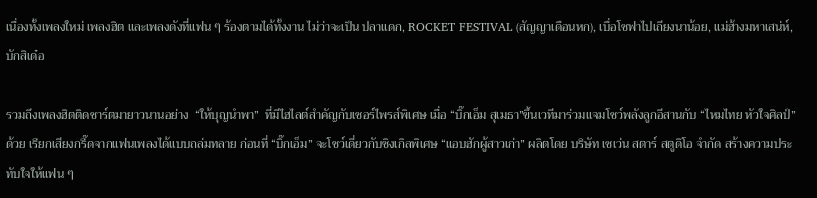เนื่องทั้งเพลงใหม่ เพลงฮิต และเพลงดังที่แฟน ๆ ร้องตามได้ทั้งงาน ไม่ว่าจะเป็น ปลาแดก, ROCKET FESTIVAL (สัญญาเดือนหก), เบื่อโซฟาไปเถียงนาน้อย, แม่ฮ้างมหาเสน่ห์, บักสิเด๋อ

รวมถึงเพลงฮิตติดชาร์ตมายาวนานอย่าง  “ให้บุญนำพา”  ที่มีไฮไลต์สำคัญกับเซอร์ไพรส์พิเศษ เมื่อ “บิ๊กเอ็ม สุเมธา”ขึ้นเวทีมาร่วมแจมโชว์พลังลูกอีสานกับ “ไหมไทย หัวใจศิลป์” ด้วย เรียกเสียงกรี๊ดจากแฟนเพลงได้แบบถล่มทลาย ก่อนที่ “บิ๊กเอ็ม” จะโชว์เดี่ยวกับซิงเกิลพิเศษ “แอบฮักผู้สาวเก่า” ผลิตโดย บริษัท เซเว่น สตาร์ สตูดิโอ จำกัด สร้างความประทับใจให้แฟน ๆ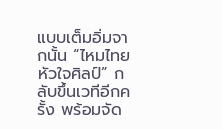แบบเต็มอิ่มจากนั้น “ไหมไทย หัวใจศิลป์” กลับขึ้นเวทีอีกครั้ง พร้อมจัด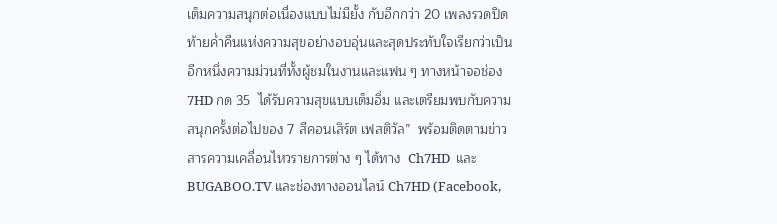เต็มความสนุกต่อเนื่องแบบไม่มียั้ง กับอีกกว่า 20 เพลงรวดปิดท้ายค่ำคืนแห่งความสุขอย่างอบอุ่นและสุดประทับใจเรียกว่าเป็นอีกหนึ่งความม่วนที่ทั้งผู้ชมในงานและแฟน ๆ ทางหน้าจอช่อง 7HD กด 35  ได้รับความสุขแบบเต็มอิ่ม และเตรียมพบกับความสนุกครั้งต่อไปของ 7 สีคอนเสิร์ต เฟสติวัล”  พร้อมติดตามข่าวสารความเคลื่อนไหวรายการต่าง ๆ ได้ทาง  Ch7HD  และ  BUGABOO.TV และช่องทางออนไลน์ Ch7HD (Facebook,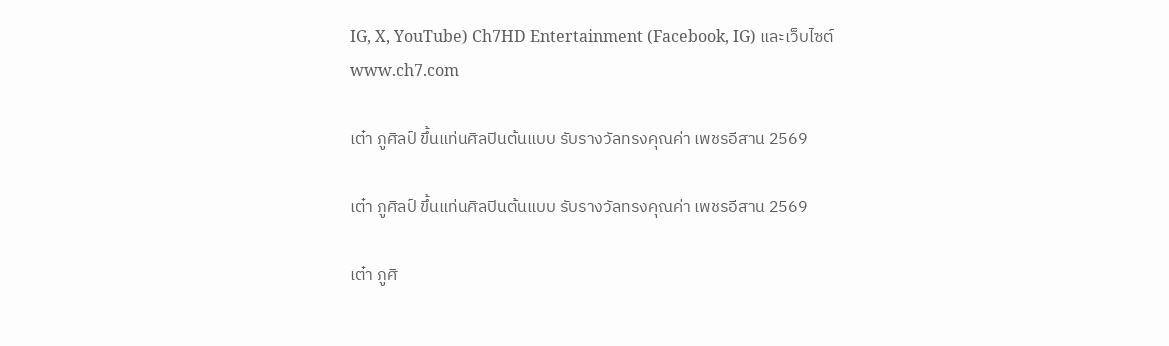IG, X, YouTube) Ch7HD Entertainment (Facebook, IG) และเว็บไซต์ www.ch7.com

เต๋า ภูศิลป์ ขึ้นแท่นศิลปินต้นแบบ รับรางวัลทรงคุณค่า เพชรอีสาน 2569

เต๋า ภูศิลป์ ขึ้นแท่นศิลปินต้นแบบ รับรางวัลทรงคุณค่า เพชรอีสาน 2569

เต๋า ภูศิ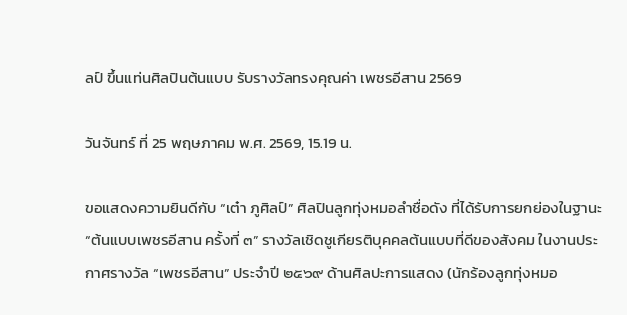ลป์ ขึ้นแท่นศิลปินต้นแบบ รับรางวัลทรงคุณค่า เพชรอีสาน 2569

วันจันทร์ ที่ 25 พฤษภาคม พ.ศ. 2569, 15.19 น.

ขอแสดงความยินดีกับ “เต๋า ภูศิลป์” ศิลปินลูกทุ่งหมอลำชื่อดัง ที่ได้รับการยกย่องในฐานะ “ต้นแบบเพชรอีสาน ครั้งที่ ๓” รางวัลเชิดชูเกียรติบุคคลต้นแบบที่ดีของสังคม ในงานประกาศรางวัล “เพชรอีสาน” ประจำปี ๒๕๖๙ ด้านศิลปะการแสดง (นักร้องลูกทุ่งหมอ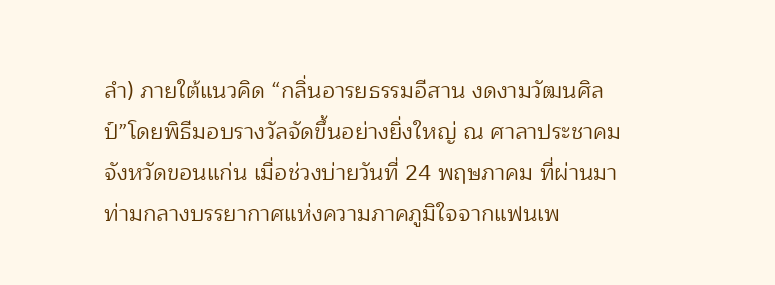ลำ) ภายใต้แนวคิด “กลิ่นอารยธรรมอีสาน งดงามวัฒนศิลป์”โดยพิธีมอบรางวัลจัดขึ้นอย่างยิ่งใหญ่ ณ ศาลาประชาคม จังหวัดขอนแก่น เมื่อช่วงบ่ายวันที่ 24 พฤษภาคม ที่ผ่านมา ท่ามกลางบรรยากาศแห่งความภาคภูมิใจจากแฟนเพ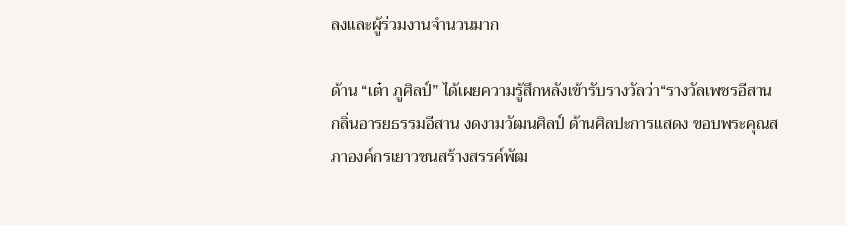ลงและผู้ร่วมงานจำนวนมาก

ด้าน “เต๋า ภูศิลป์” ได้เผยความรู้สึกหลังเข้ารับรางวัลว่า“รางวัลเพชรอีสาน กลิ่นอารยธรรมอีสาน งดงามวัฒนศิลป์ ด้านศิลปะการแสดง ขอบพระคุณสภาองค์กรเยาวชนสร้างสรรค์พัฒ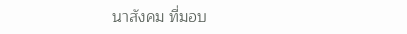นาสังคม ที่มอบ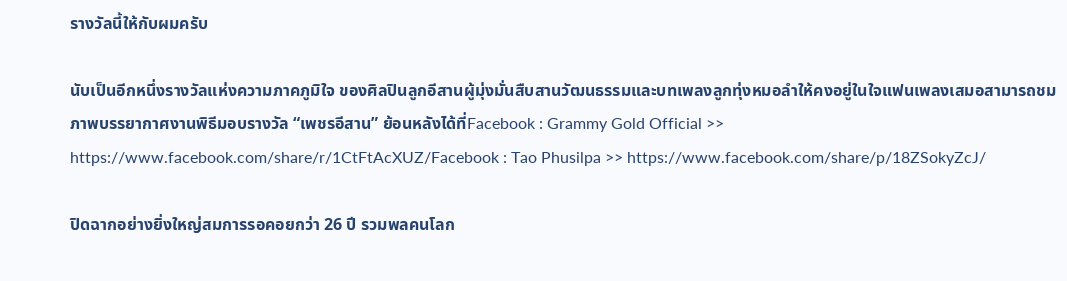รางวัลนี้ให้กับผมครับ

นับเป็นอีกหนึ่งรางวัลแห่งความภาคภูมิใจ ของศิลปินลูกอีสานผู้มุ่งมั่นสืบสานวัฒนธรรมและบทเพลงลูกทุ่งหมอลำให้คงอยู่ในใจแฟนเพลงเสมอสามารถชมภาพบรรยากาศงานพิธีมอบรางวัล “เพชรอีสาน” ย้อนหลังได้ที่Facebook : Grammy Gold Official >> https://www.facebook.com/share/r/1CtFtAcXUZ/Facebook : Tao Phusilpa >> https://www.facebook.com/share/p/18ZSokyZcJ/

ปิดฉากอย่างยิ่งใหญ่สมการรอคอยกว่า 26 ปี รวมพลคนโลก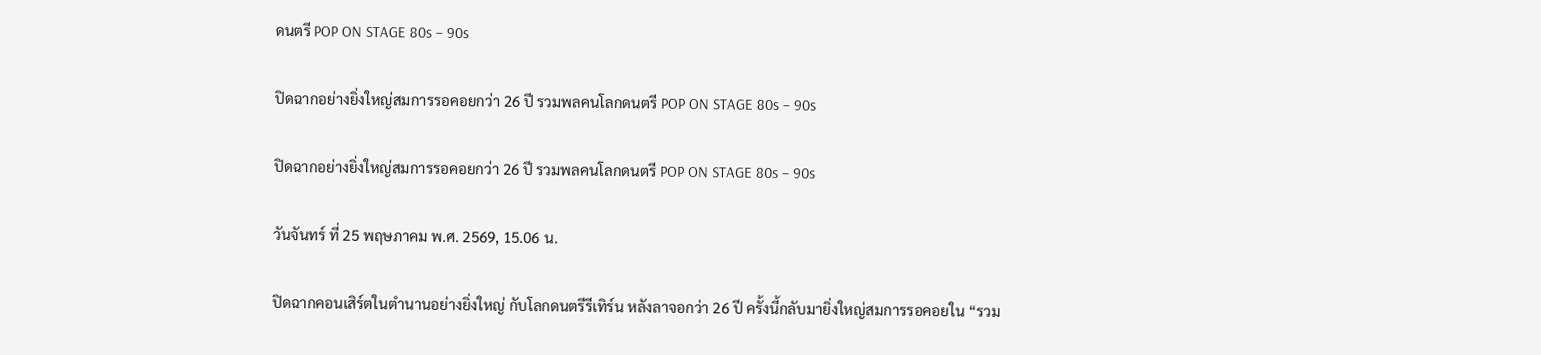ดนตรี POP ON STAGE 80s – 90s

ปิดฉากอย่างยิ่งใหญ่สมการรอคอยกว่า 26 ปี รวมพลคนโลกดนตรี POP ON STAGE 80s – 90s

ปิดฉากอย่างยิ่งใหญ่สมการรอคอยกว่า 26 ปี รวมพลคนโลกดนตรี POP ON STAGE 80s – 90s

วันจันทร์ ที่ 25 พฤษภาคม พ.ศ. 2569, 15.06 น.

ปิดฉากคอนเสิร์ตในตำนานอย่างยิ่งใหญ่ กับโลกดนตรีรีเทิร์น หลังลาจอกว่า 26 ปี ครั้งนี้กลับมายิ่งใหญ่สมการรอคอยใน “รวม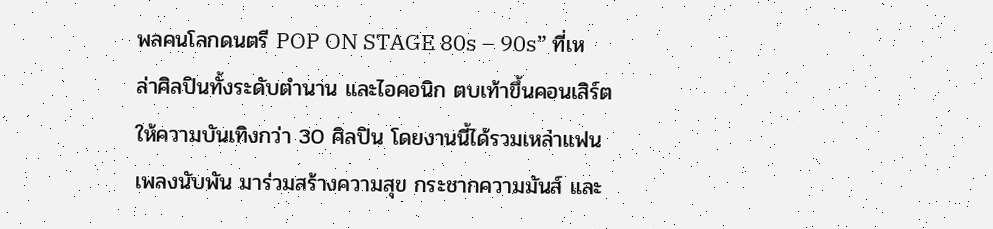พลคนโลกดนตรี POP ON STAGE 80s – 90s” ที่เหล่าศิลปินทั้งระดับตำนาน และไอคอนิก ตบเท้าขึ้นคอนเสิร์ตให้ความบันเทิงกว่า 30 ศิลปิน โดยงานนี้ได้รวมเหล่าแฟนเพลงนับพัน มาร่วมสร้างความสุข กระชากความมันส์ และ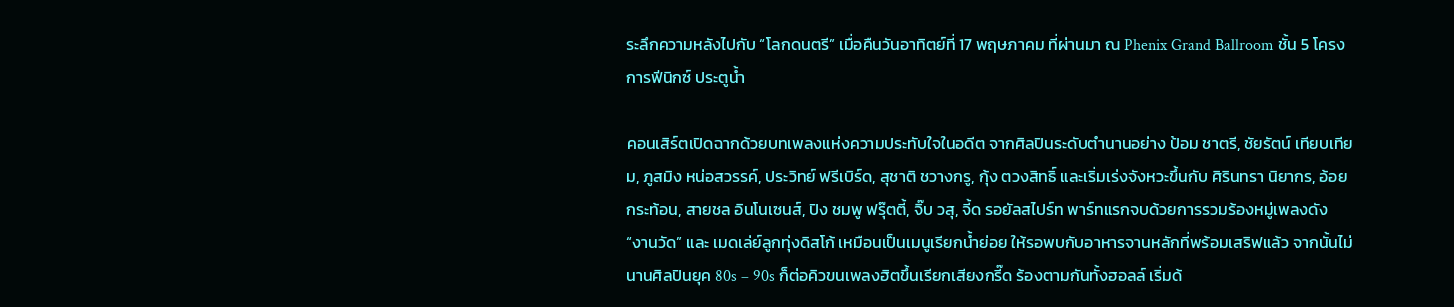ระลึกความหลังไปกับ “โลกดนตรี” เมื่อคืนวันอาทิตย์ที่ 17 พฤษภาคม ที่ผ่านมา ณ Phenix Grand Ballroom ชั้น 5 โครงการฟีนิกซ์ ประตูน้ำ

คอนเสิร์ตเปิดฉากด้วยบทเพลงแห่งความประทับใจในอดีต จากศิลปินระดับตำนานอย่าง ป้อม ชาตรี, ชัยรัตน์ เทียบเทียม, ภูสมิง หน่อสวรรค์, ประวิทย์ ฟรีเบิร์ด, สุชาติ ชวางกรู, กุ้ง ตวงสิทธิ์ และเริ่มเร่งจังหวะขึ้นกับ ศิรินทรา นิยากร, อ้อย กระท้อน, สายชล อินโนเซนส์, ปิง ชมพู ฟรุ๊ตตี้, จิ๊บ วสุ, จี้ด รอยัลสไปร์ท พาร์ทแรกจบด้วยการรวมร้องหมู่เพลงดัง “งานวัด” และ เมดเล่ย์ลูกทุ่งดิสโก้ เหมือนเป็นเมนูเรียกน้ำย่อย ให้รอพบกับอาหารจานหลักที่พร้อมเสริฟแล้ว จากนั้นไม่นานศิลปินยุค 80s – 90s ก็ต่อคิวขนเพลงฮิตขึ้นเรียกเสียงกรี๊ด ร้องตามกันทั้งฮอลล์ เริ่มด้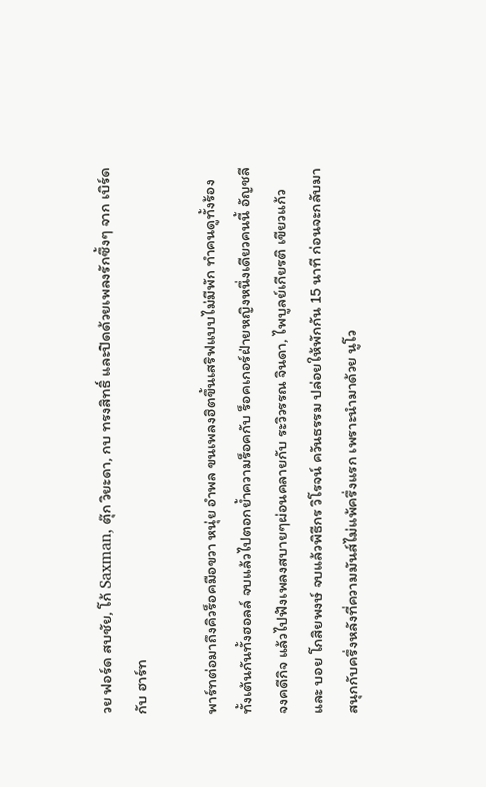วย ฟอร์ด สบชัย, โก้ Saxman, ตุ๊ก วิยะดา, กบ ทรงสิทธิ์ และปิดด้วยเพลงรักซึ้งๆ จาก เบิร์ด กับ ฮาร์ท

พาร์ทต่อมาถึงคิวร็อคมือขวา หนุ่ย อำพล ขนเพลงฮิตขึ้นเสริฟแบบไม่มีพัก ทำคนดูทั้งร้องทั้งเต้นกันทั้งฮอลล์ จบแล้วไปตอกย้ำความร็อคกับ ร็อคเกอร์ฝ่ายหญิงหนึ่งเดียวคนนี้ อัญชลี จงคดีกิจ แล้วไปฟังเพลงสบายๆผ่อนคลายกับ ระวิวรรณ จินดา, ไพบูลย์เกียรติ เขียวแก้ว และ บอย โกสิยพงษ์ จบแล้วพิธีกร วิโรจน์ ควันธรรม ปล่อยให้พักกัน 15 นาที ก่อนจะกลับมาสนุกกับครึ่งหลังที่ความมันส์ไม่แพ้ครึ่งแรก เพราะนำมาด้วย นูโว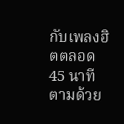กับเพลงฮิตตลอด 45 นาที ตามด้วย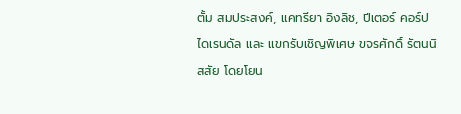ตั้ม สมประสงค์, แคทรียา อิงลิช, ปีเตอร์ คอร์ป ไดเรนดัล และ แขกรับเชิญพิเศษ ขจรศักดิ์ รัตนนิสสัย โดยโยน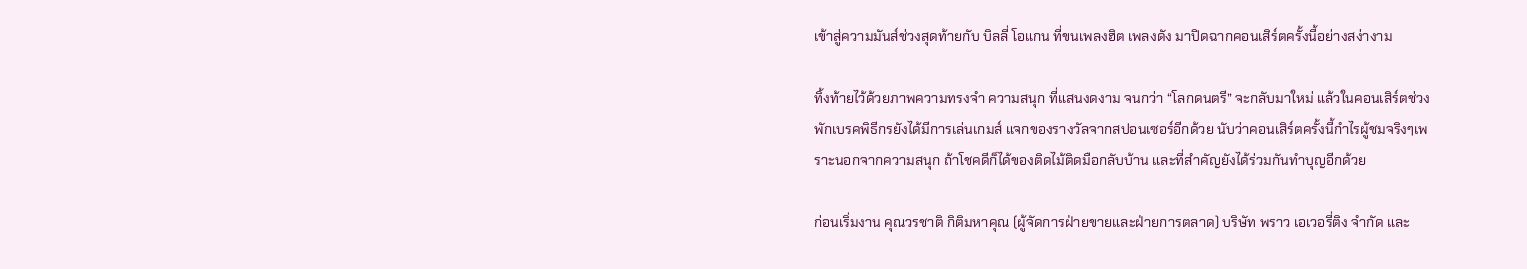เข้าสู่ความมันส์ช่วงสุดท้ายกับ บิลลี่ โอแกน ที่ขนเพลงฮิต เพลงดัง มาปิดฉากคอนเสิร์ตครั้งนี้อย่างสง่างาม

ทิ้งท้ายไว้ด้วยภาพความทรงจำ ความสนุก ที่แสนงดงาม จนกว่า “โลกดนตรี” จะกลับมาใหม่ แล้วในคอนเสิร์ตช่วงพักเบรคพิธีกรยังได้มีการเล่นเกมส์ แจกของรางวัลจากสปอนเซอร์อีกด้วย นับว่าคอนเสิร์ตครั้งนี้กำไรผู้ชมจริงๆเพราะนอกจากความสนุก ถ้าโชคดีก็ได้ของติดไม้ติดมือกลับบ้าน และที่สำคัญยังได้ร่วมกันทำบุญอีกด้วย

ก่อนเริ่มงาน คุณวรชาติ กิติมหาคุณ (ผู้จัดการฝ่ายขายและฝ่ายการตลาด) บริษัท พราว เอเวอรี่ติง จำกัด และ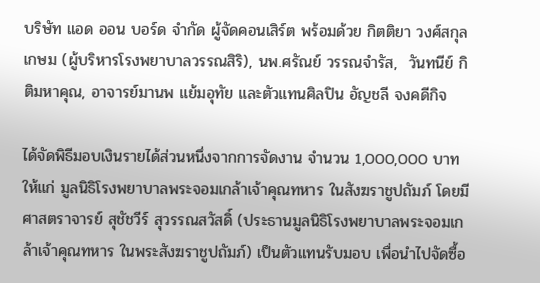บริษัท แอด ออน บอร์ด จำกัด ผู้จัดคอนเสิร์ต พร้อมด้วย กิตติยา วงศ์สกุลเกษม (ผู้บริหารโรงพยาบาลวรรณสิริ), นพ.ศรัณย์ วรรณจำรัส,  วันทนีย์ กิติมหาคุณ, อาจารย์มานพ แย้มอุทัย และตัวแทนศิลปิน อัญชลี จงคดีกิจ

ได้จัดพิธีมอบเงินรายได้ส่วนหนึ่งจากการจัดงาน จำนวน 1,000,000 บาท ให้แก่ มูลนิธิโรงพยาบาลพระจอมเกล้าเจ้าคุณทหาร ในสังฆราชูปถัมภ์ โดยมี ศาสตราจารย์ สุชัชวีร์ สุวรรณสวัสดิ์ (ประธานมูลนิธิโรงพยาบาลพระจอมเกล้าเจ้าคุณทหาร ในพระสังฆราชูปถัมภ์) เป็นตัวแทนรับมอบ เพื่อนำไปจัดซื้อ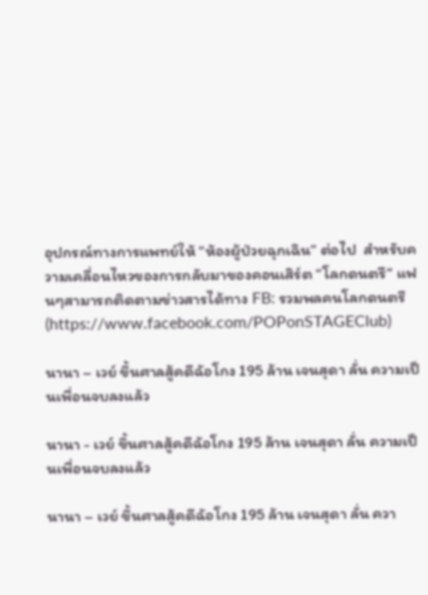อุปกรณ์ทางการแพทย์ให้ “ห้องผู้ป่วยฉุกเฉิน” ต่อไป  สำหรับความเคลื่อนไหวของการกลับมาของคอนเสิร์ต “โลกดนตรี” แฟนๆสามารถติดตามข่าวสารได้ทาง FB: รวมพลคนโลกดนตรี (https://www.facebook.com/POPonSTAGEClub)

นานา – เวย์ ขึ้นศาลสู้คดีฉ้อโกง 195 ล้าน เจนสุดา ลั่น ความเป็นเพื่อนจบลงแล้ว

นานา - เวย์ ขึ้นศาลสู้คดีฉ้อโกง 195 ล้าน เจนสุดา ลั่น ความเป็นเพื่อนจบลงแล้ว

นานา – เวย์ ขึ้นศาลสู้คดีฉ้อโกง 195 ล้าน เจนสุดา ลั่น ควา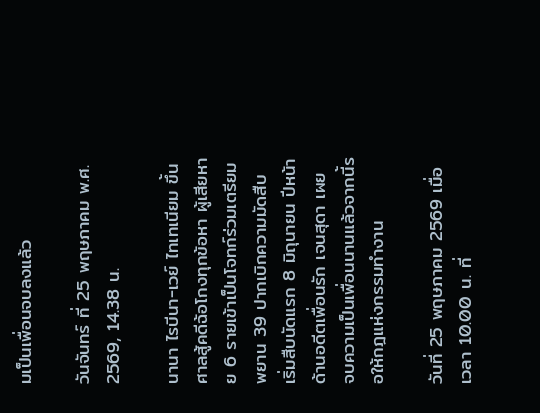มเป็นเพื่อนจบลงแล้ว

วันจันทร์ ที่ 25 พฤษภาคม พ.ศ. 2569, 14.38 น.

นานา ไรบีนา-เวย์ ไทเทเนียม ขึ้นศาลสู้คดีฉ้อโกงทุกข้อหา ผู้เสียหาย 6 รายเข้าเป็นโจทก์ร่วมเตรียมพยาน 39 ปากเบิกความมัดสืบ เริ่มสืบนัดแรก 8 มิถุนายน ปีหน้า ด้านอดีตเพื่อนรัก เจนสุดา เผย จบความเป็นเพื่อนนานแล้วจากนี้รอให้กฎแห่งกรรมทำงาน

วันที่ 25 พฤษภาคม 2569 เมื่อเวลา 10.00 น. ที่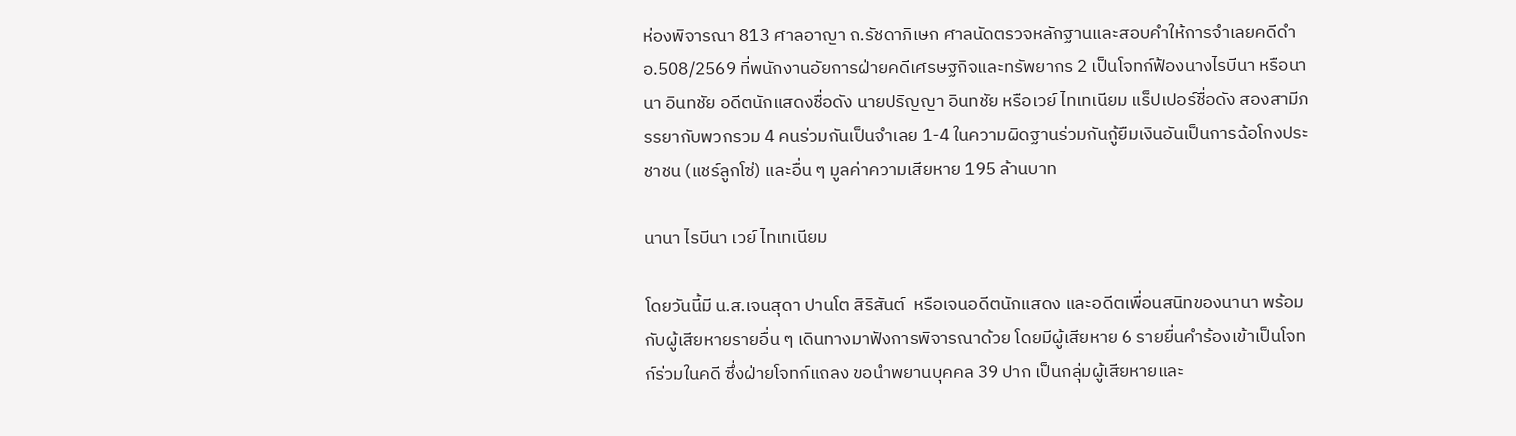ห่องพิจารณา 813 ศาลอาญา ถ.รัชดาภิเษก ศาลนัดตรวจหลักฐานและสอบคำให้การจำเลยคดีดำ อ.508/2569 ที่พนักงานอัยการฝ่ายคดีเศรษฐกิจและทรัพยากร 2 เป็นโจทก์ฟ้องนางไรบีนา หรือนานา อินทชัย อดีตนักแสดงชื่อดัง นายปริญญา อินทชัย หรือเวย์ ไทเทเนียม แร็ปเปอร์ชื่อดัง สองสามีภรรยากับพวกรวม 4 คนร่วมกันเป็นจำเลย 1-4 ในความผิดฐานร่วมกันกู้ยืมเงินอันเป็นการฉ้อโกงประชาชน (แชร์ลูกโซ่) และอื่น ๆ มูลค่าความเสียหาย 195 ล้านบาท

นานา ไรบีนา เวย์ ไทเทเนียม

โดยวันนี้มี น.ส.เจนสุดา ปานโต สิริสันต์  หรือเจนอดีตนักแสดง และอดีตเพื่อนสนิทของนานา พร้อมกับผู้เสียหายรายอื่น ๆ เดินทางมาฟังการพิจารณาด้วย โดยมีผู้เสียหาย 6 รายยื่นคำร้องเข้าเป็นโจทก์ร่วมในคดี ซึ่งฝ่ายโจทก์แถลง ขอนำพยานบุคคล 39 ปาก เป็นกลุ่มผู้เสียหายและ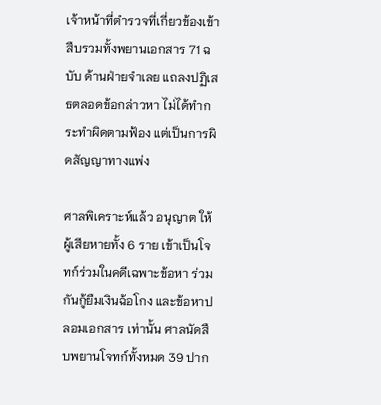เจ้าหน้าที่ตำรวจที่เกี่ยวข้องเข้าสืบรวมทั้งพยานเอกสาร 71 ฉบับ ด้านฝ่ายจำเลย แถลงปฏิเสธตลอดข้อกล่าวหา ไม่ได้ทำกระทำผิดตามฟ้อง แต่เป็นการผิดสัญญาทางแพ่ง

ศาลพิเคราะห์แล้ว อนุญาต ให้ผู้เสียหายทั้ง 6 ราย เข้าเป็นโจทก์ร่วมในคดีเฉพาะข้อหา ร่วมกันกู้ยืมเงินฉ้อโกง และข้อหาปลอมเอกสาร เท่านั้น ศาลนัดสืบพยานโจทก์ทั้งหมด 39 ปาก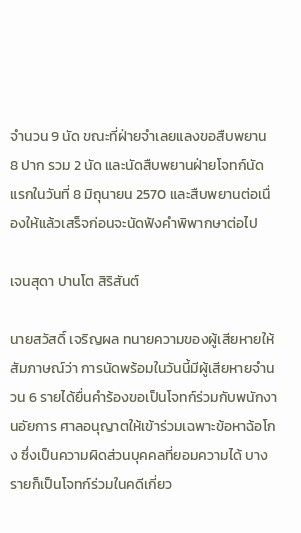จำนวน 9 นัด ขณะที่ฝ่ายจำเลยแลงขอสืบพยาน 8 ปาก รวม 2 นัด และนัดสืบพยานฝ่ายโจทก์นัดแรกในวันที่ 8 มิถุนายน 2570 และสืบพยานต่อเนื่องให้แล้วเสร็จก่อนจะนัดฟังคำพิพากษาต่อไป

เจนสุดา ปานโต สิริสันต์

นายสวัสดิ์ เจริญผล ทนายความของผู้เสียหายให้สัมภาษณ์ว่า การนัดพร้อมในวันนี้มีผู้เสียหายจำนวน 6 รายได้ยื่นคำร้องขอเป็นโจทก์ร่วมกับพนักงานอัยการ ศาลอนุญาตให้เข้าร่วมเฉพาะข้อหาฉ้อโกง ซึ่งเป็นความผิดส่วนบุคคลที่ยอมความได้ บางรายก็เป็นโจทก์ร่วมในคดีเกี่ยว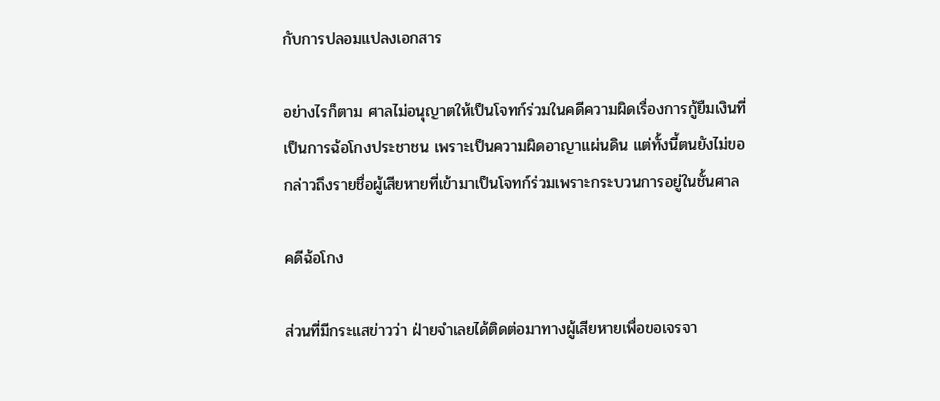กับการปลอมแปลงเอกสาร

อย่างไรก็ตาม ศาลไม่อนุญาตให้เป็นโจทก์ร่วมในคดีความผิดเรื่องการกู้ยืมเงินที่เป็นการฉ้อโกงประชาชน เพราะเป็นความผิดอาญาแผ่นดิน แต่ทั้งนี้ตนยังไม่ขอกล่าวถึงรายชื่อผู้เสียหายที่เข้ามาเป็นโจทก์ร่วมเพราะกระบวนการอยู่ในชั้นศาล

คดีฉ้อโกง

ส่วนที่มีกระแสข่าวว่า ฝ่ายจำเลยได้ติดต่อมาทางผู้เสียหายเพื่อขอเจรจา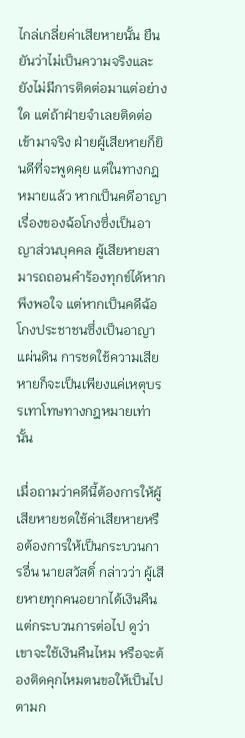ไกล่เกลี่ยค่าเสียหายนั้น ยืนยันว่าไม่เป็นความจริงและยังไม่มีการติดต่อมาแต่อย่างใด แต่ถ้าฝ่ายจำเลยติดต่อเข้ามาจริง ฝ่ายผู้เสียหายก็ยินดีที่จะพูดคุย แต่ในทางกฎหมายแล้ว หากเป็นคดีอาญาเรื่องของฉ้อโกงซึ่งเป็นอาญาส่วนบุคคล ผู้เสียหายสามารถถอนคำร้องทุกข์ได้หากพึงพอใจ แต่หากเป็นคดีฉ้อโกงประชาชนซึ่งเป็นอาญาแผ่นดิน การชดใช้ความเสียหายก็จะเป็นเพียงแค่เหตุบรรเทาโทษทางกฎหมายเท่านั้น

เมื่อถามว่าคดีนี้ต้องการให้ผู้เสียหายชดใช้ค่าเสียหายหรือต้องการให้เป็นกระบวนการอื่น นายสวัสดิ์ กล่าวว่า ผู้เสียหายทุกคนอยากได้เงินคืน แต่กระบวนการต่อไป ดูว่าเขาจะใช้เงินคืนไหม หรือจะต้องติดคุกไหมตนขอให้เป็นไปตามก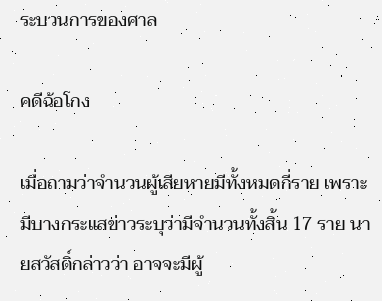ระบวนการของศาล

คดีฉ้อโกง

เมื่อถามว่าจำนวนผู้เสียหายมีทั้งหมดกี่ราย เพราะมีบางกระแสข่าวระบุว่ามีจำนวนทั้งสิ้น 17 ราย นายสวัสดิ์กล่าวว่า อาจจะมีผู้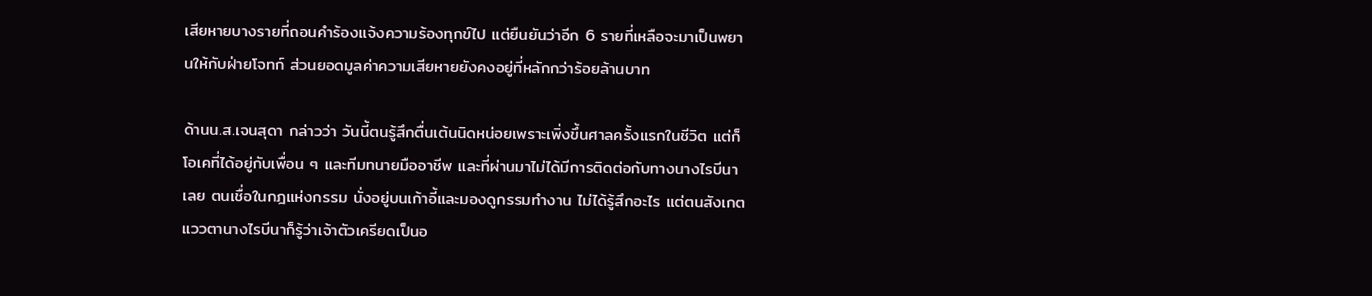เสียหายบางรายที่ถอนคำร้องแจ้งความร้องทุกข์ไป แต่ยืนยันว่าอีก 6 รายที่เหลือจะมาเป็นพยานให้กับฝ่ายโจทก์ ส่วนยอดมูลค่าความเสียหายยังคงอยู่ที่หลักกว่าร้อยล้านบาท

ด้านน.ส.เจนสุดา กล่าวว่า วันนี้ตนรู้สึกตื่นเต้นนิดหน่อยเพราะเพิ่งขึ้นศาลครั้งแรกในชีวิต แต่ก็โอเคที่ได้อยู่กับเพื่อน ๆ และทีมทนายมืออาชีพ และที่ผ่านมาไม่ได้มีการติดต่อกับทางนางไรบีนาเลย ตนเชื่อในกฎแห่งกรรม นั่งอยู่บนเก้าอี้และมองดูกรรมทำงาน ไม่ได้รู้สึกอะไร แต่ตนสังเกตแววตานางไรบีนาก็รู้ว่าเจ้าตัวเครียดเป็นอ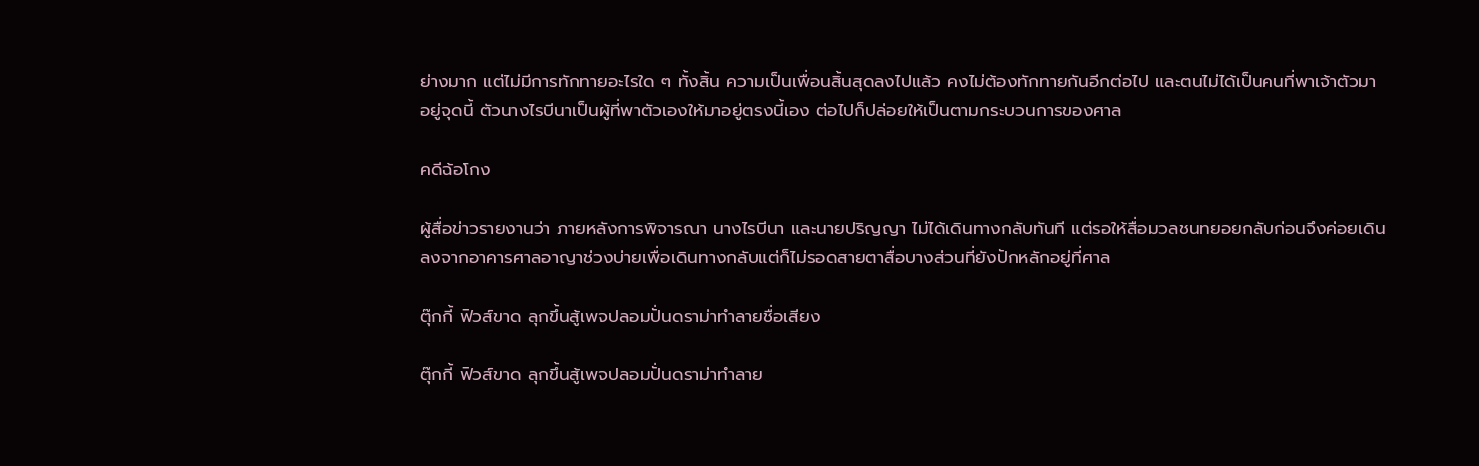ย่างมาก แต่ไม่มีการทักทายอะไรใด ๆ ทั้งสิ้น ความเป็นเพื่อนสิ้นสุดลงไปแล้ว คงไม่ต้องทักทายกันอีกต่อไป และตนไม่ได้เป็นคนที่พาเจ้าตัวมาอยู่จุดนี้ ตัวนางไรบีนาเป็นผู้ที่พาตัวเองให้มาอยู่ตรงนี้เอง ต่อไปก็ปล่อยให้เป็นตามกระบวนการของศาล

คดีฉ้อโกง

ผู้สื่อข่าวรายงานว่า ภายหลังการพิจารณา นางไรบีนา และนายปริญญา ไม่ได้เดินทางกลับทันที แต่รอให้สื่อมวลชนทยอยกลับก่อนจึงค่อยเดินลงจากอาคารศาลอาญาช่วงบ่ายเพื่อเดินทางกลับแต่ก็ไม่รอดสายตาสื่อบางส่วนที่ยังปักหลักอยู่ที่ศาล

ตุ๊กกี้ ฟิวส์ขาด ลุกขึ้นสู้เพจปลอมปั่นดราม่าทำลายชื่อเสียง

ตุ๊กกี้ ฟิวส์ขาด ลุกขึ้นสู้เพจปลอมปั่นดราม่าทำลาย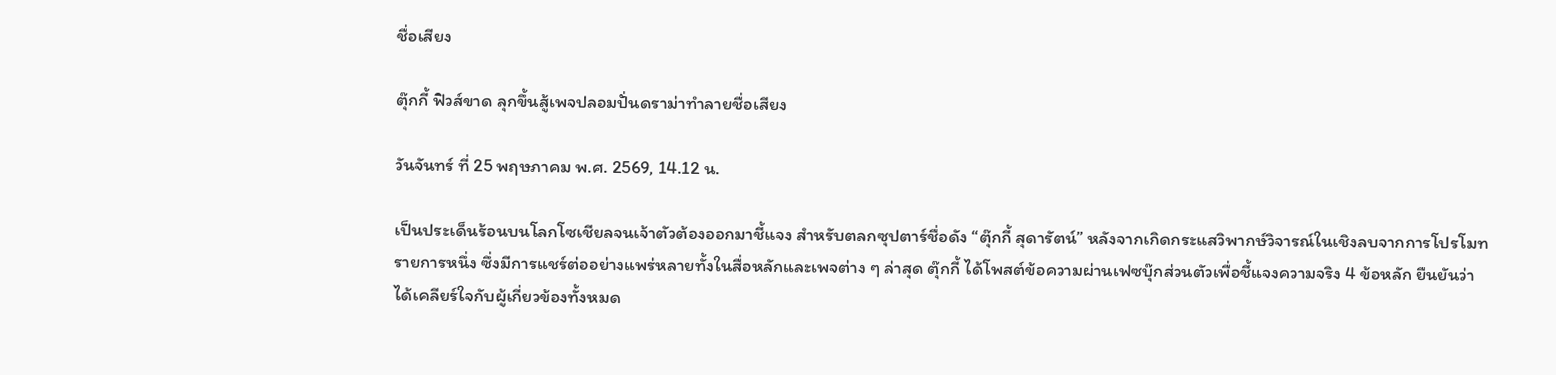ชื่อเสียง

ตุ๊กกี้ ฟิวส์ขาด ลุกขึ้นสู้เพจปลอมปั่นดราม่าทำลายชื่อเสียง

วันจันทร์ ที่ 25 พฤษภาคม พ.ศ. 2569, 14.12 น.

เป็นประเด็นร้อนบนโลกโซเชียลจนเจ้าตัวต้องออกมาชี้แจง สำหรับตลกซุปตาร์ชื่อดัง “ตุ๊กกี้ สุดารัตน์” หลังจากเกิดกระแสวิพากษ์วิจารณ์ในเชิงลบจากการโปรโมทรายการหนึ่ง ซึ่งมีการแชร์ต่ออย่างแพร่หลายทั้งในสื่อหลักและเพจต่าง ๆ ล่าสุด ตุ๊กกี้ ได้โพสต์ข้อความผ่านเฟซบุ๊กส่วนตัวเพื่อชี้แจงความจริง 4 ข้อหลัก ยืนยันว่าได้เคลียร์ใจกับผู้เกี่ยวข้องทั้งหมด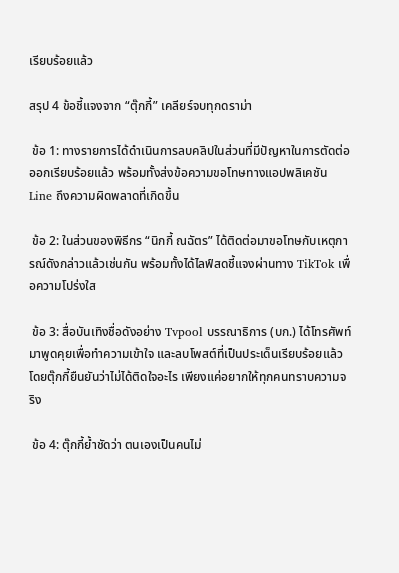เรียบร้อยแล้ว

สรุป 4 ข้อชี้แจงจาก “ตุ๊กกี้” เคลียร์จบทุกดราม่า

 ข้อ 1: ทางรายการได้ดำเนินการลบคลิปในส่วนที่มีปัญหาในการตัดต่อออกเรียบร้อยแล้ว พร้อมทั้งส่งข้อความขอโทษทางแอปพลิเคชัน Line ถึงความผิดพลาดที่เกิดขึ้น

 ข้อ 2: ในส่วนของพิธีกร “นิกกี้ ณฉัตร” ได้ติดต่อมาขอโทษกับเหตุการณ์ดังกล่าวแล้วเช่นกัน พร้อมทั้งได้ไลฟ์สดชี้แจงผ่านทาง TikTok เพื่อความโปร่งใส

 ข้อ 3: สื่อบันเทิงชื่อดังอย่าง Tvpool บรรณาธิการ (บก.) ได้โทรศัพท์มาพูดคุยเพื่อทำความเข้าใจ และลบโพสต์ที่เป็นประเด็นเรียบร้อยแล้ว โดยตุ๊กกี้ยืนยันว่าไม่ได้ติดใจอะไร เพียงแค่อยากให้ทุกคนทราบความจริง

 ข้อ 4: ตุ๊กกี้ย้ำชัดว่า ตนเองเป็นคนไม่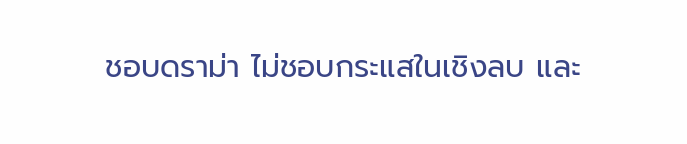ชอบดราม่า ไม่ชอบกระแสในเชิงลบ และ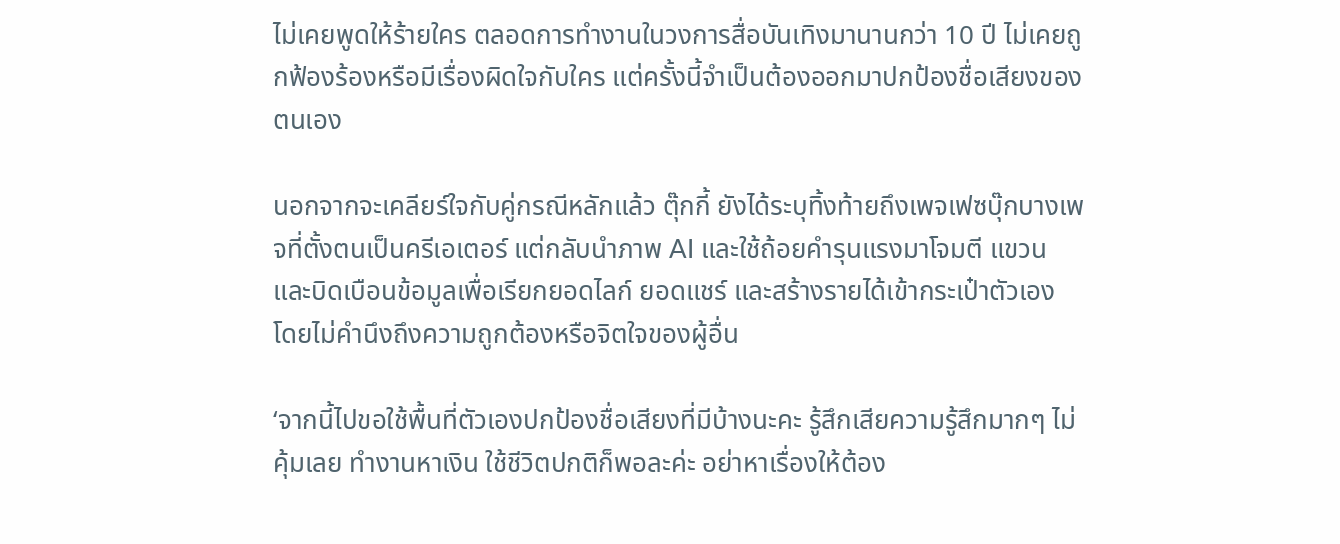ไม่เคยพูดให้ร้ายใคร ตลอดการทำงานในวงการสื่อบันเทิงมานานกว่า 10 ปี ไม่เคยถูกฟ้องร้องหรือมีเรื่องผิดใจกับใคร แต่ครั้งนี้จำเป็นต้องออกมาปกป้องชื่อเสียงของตนเอง

นอกจากจะเคลียร์ใจกับคู่กรณีหลักแล้ว ตุ๊กกี้ ยังได้ระบุทิ้งท้ายถึงเพจเฟซบุ๊กบางเพจที่ตั้งตนเป็นครีเอเตอร์ แต่กลับนำภาพ AI และใช้ถ้อยคำรุนแรงมาโจมตี แขวน และบิดเบือนข้อมูลเพื่อเรียกยอดไลก์ ยอดแชร์ และสร้างรายได้เข้ากระเป๋าตัวเอง โดยไม่คำนึงถึงความถูกต้องหรือจิตใจของผู้อื่น

‘จากนี้ไปขอใช้พื้นที่ตัวเองปกป้องชื่อเสียงที่มีบ้างนะคะ รู้สึกเสียความรู้สึกมากๆ ไม่คุ้มเลย ทำงานหาเงิน ใช้ชีวิตปกติก็พอละค่ะ อย่าหาเรื่องให้ต้อง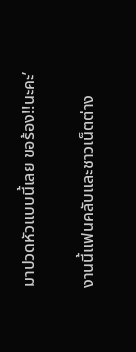มาปวดหัวแบบนี้เลย ขอร้อง!!นะคะ’

งานนี้แฟนคลับและชาวเน็ตต่าง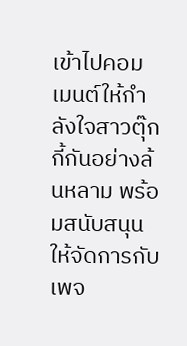เข้าไปคอมเมนต์ให้กำลังใจสาวตุ๊กกี้กันอย่างล้นหลาม พร้อมสนับสนุนให้จัดการกับเพจ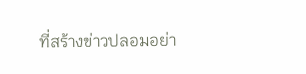ที่สร้างข่าวปลอมอย่า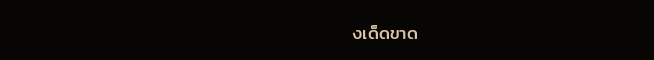งเด็ดขาด